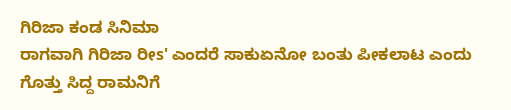ಗಿರಿಜಾ ಕಂಡ ಸಿನಿಮಾ
ರಾಗವಾಗಿ ಗಿರಿಜಾ ರೀs' ಎಂದರೆ ಸಾಕುಏನೋ ಬಂತು ಪೀಕಲಾಟ ಎಂದು ಗೊತ್ತು ಸಿದ್ದ ರಾಮನಿಗೆ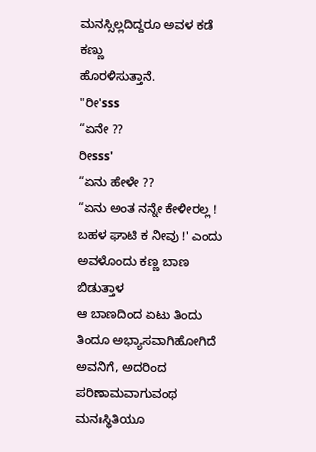ಮನಸ್ಸಿಲ್ಲದಿದ್ದರೂ ಅವಳ ಕಡೆ ಕಣ್ಣು
ಹೊರಳಿಸುತ್ತಾನೆ.
"ರೀ'sss
“ಏನೇ ??
ರೀsss'
“ಏನು ಹೇಳೇ ??
“ಏನು ಅಂತ ನನ್ನೇ ಕೇಳೀರಲ್ಲ ! ಬಹಳ ಘಾಟಿ ಕ ನೀವು !' ಎಂದು ಅವಳೊಂದು ಕಣ್ಣ ಬಾಣ ಬಿಡುತ್ತಾಳ
ಆ ಬಾಣದಿಂದ ಏಟು ತಿಂದು ತಿಂದೂ ಅಭ್ಯಾಸವಾಗಿಹೋಗಿದೆ ಅವನಿಗೆ, ಅದರಿಂದ ಪರಿಣಾಮವಾಗುವಂಥ ಮನಃಸ್ಥಿತಿಯೂ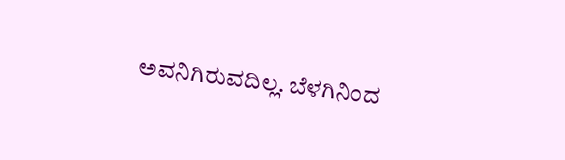ಅವನಿಗಿರುವದಿಲ್ಲ. ಬೆಳಗಿನಿಂದ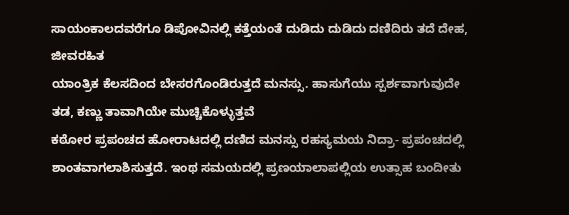ಸಾಯಂಕಾಲದವರೆಗೂ ಡಿಪೋವಿನಲ್ಲಿ ಕತ್ತೆಯಂತೆ ದುಡಿದು ದುಡಿದು ದಣಿದಿರು ತದೆ ದೇಹ, ಜೀವರಹಿತ
ಯಾಂತ್ರಿಕ ಕೆಲಸದಿಂದ ಬೇಸರಗೊಂಡಿರುತ್ತದೆ ಮನಸ್ಸು. ಹಾಸುಗೆಯು ಸ್ಪರ್ಶವಾಗುವುದೇ ತಡ, ಕಣ್ಣು ತಾವಾಗಿಯೇ ಮುಚ್ಚಿಕೊಳ್ಳುತ್ತವೆ
ಕಠೋರ ಪ್ರಪಂಚದ ಹೋರಾಟದಲ್ಲಿ ದಣಿದ ಮನಸ್ಸು ರಹಸ್ಯಮಯ ನಿದ್ರಾ- ಪ್ರಪಂಚದಲ್ಲಿ ಶಾಂತವಾಗಲಾಶಿಸುತ್ತದೆ. ಇಂಥ ಸಮಯದಲ್ಲಿ ಪ್ರಣಯಾಲಾಪಲ್ಲಿಯ ಉತ್ಸಾಹ ಬಂದೀತು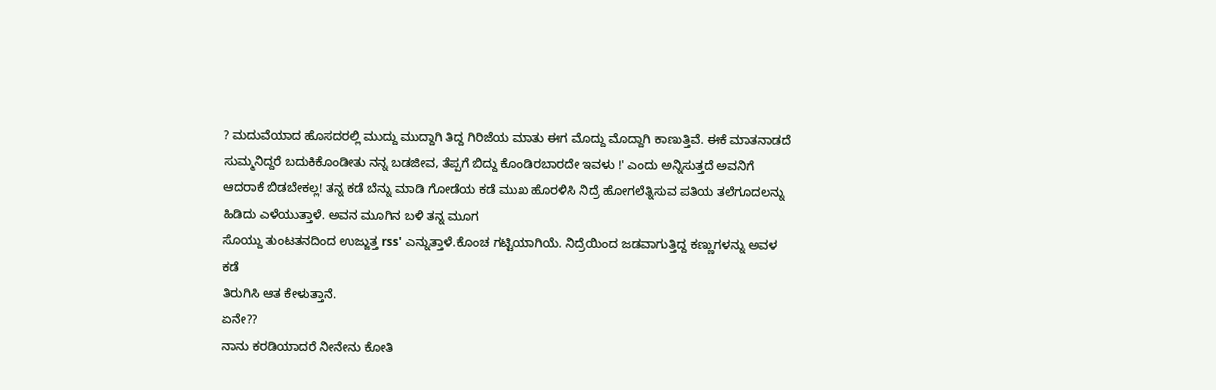? ಮದುವೆಯಾದ ಹೊಸದರಲ್ಲಿ ಮುದ್ದು ಮುದ್ದಾಗಿ ತಿದ್ದ ಗಿರಿಜೆಯ ಮಾತು ಈಗ ಮೊದ್ದು ಮೊದ್ದಾಗಿ ಕಾಣುತ್ತಿವೆ. ಈಕೆ ಮಾತನಾಡದೆ
ಸುಮ್ಮನಿದ್ದರೆ ಬದುಕಿಕೊಂಡೀತು ನನ್ನ ಬಡಜೀವ, ತೆಪ್ಪಗೆ ಬಿದ್ದು ಕೊಂಡಿರಬಾರದೇ ಇವಳು !' ಎಂದು ಅನ್ನಿಸುತ್ತದೆ ಅವನಿಗೆ ಆದರಾಕೆ ಬಿಡಬೇಕಲ್ಲ! ತನ್ನ ಕಡೆ ಬೆನ್ನು ಮಾಡಿ ಗೋಡೆಯ ಕಡೆ ಮುಖ ಹೊರಳಿಸಿ ನಿದ್ರೆ ಹೋಗಲೆತ್ನಿಸುವ ಪತಿಯ ತಲೆಗೂದಲನ್ನು ಹಿಡಿದು ಎಳೆಯುತ್ತಾಳೆ. ಅವನ ಮೂಗಿನ ಬಳಿ ತನ್ನ ಮೂಗ
ಸೊಯ್ದು ತುಂಟತನದಿಂದ ಉಜ್ಜುತ್ತ rss' ಎನ್ನುತ್ತಾಳೆ.ಕೊಂಚ ಗಟ್ಟಿಯಾಗಿಯೆ. ನಿದ್ರೆಯಿಂದ ಜಡವಾಗುತ್ತಿದ್ದ ಕಣ್ಣುಗಳನ್ನು ಅವಳ ಕಡೆ
ತಿರುಗಿಸಿ ಆತ ಕೇಳುತ್ತಾನೆ.
ಏನೇ??
ನಾನು ಕರಡಿಯಾದರೆ ನೀನೇನು ಕೋತಿ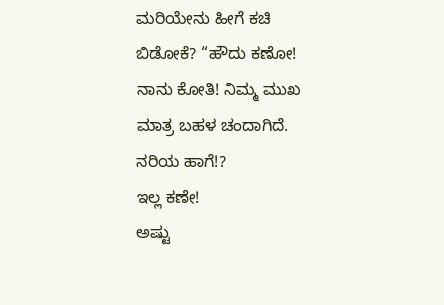ಮರಿಯೇನು ಹೀಗೆ ಕಚಿ ಬಿಡೋಕೆ? “ಹೌದು ಕಣೋ! ನಾನು ಕೋತಿ! ನಿಮ್ಮ ಮುಖ ಮಾತ್ರ ಬಹಳ ಚಂದಾಗಿದೆ. ನರಿಯ ಹಾಗೆ!?
ಇಲ್ಲ ಕಣೇ!
ಅಷ್ಟು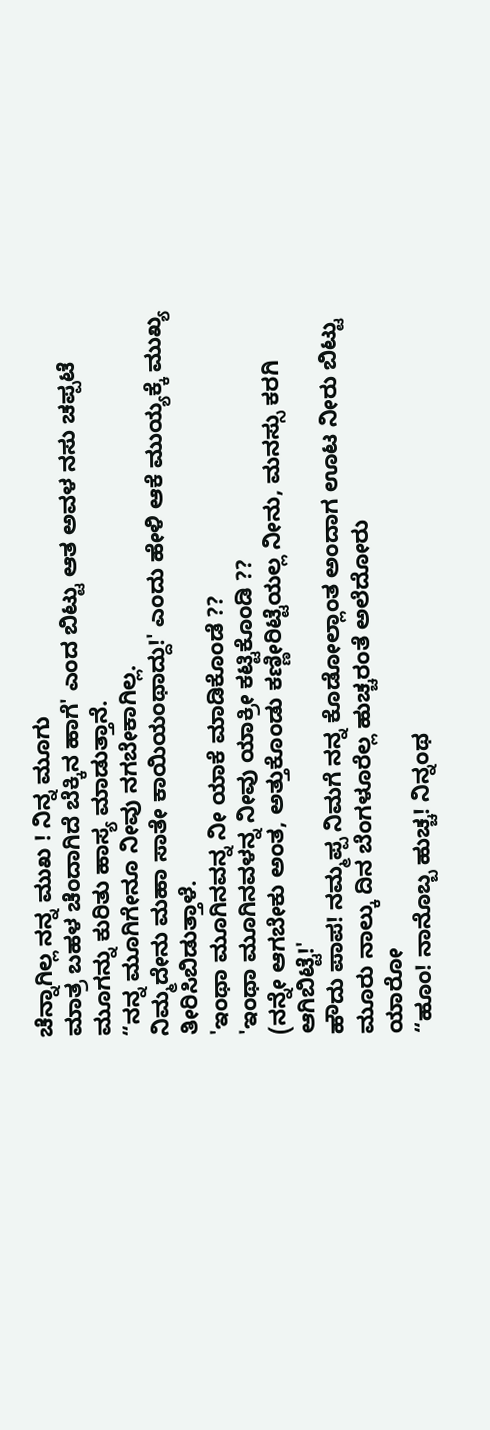ಚೆನ್ನಾಗಿಲ್ಲ ನನ್ನ ಮುಖ ! ನಿನ್ನ ಮೂಗು
ಮಾತ್ರ ಬಹಳ ಚೆಂದಾಗಿದೆ ಬೆಕ್ಕಿನ ಹಾಗೆ' ಎಂದ ಬಿಟ್ಟು ಆತ ಅವಳ ನಸು ಚಪ್ಪಟೆ ಮೂಗನ್ನು ಕುರಿತು ಹಾಸ್ಯ ಮಾಡುತ್ತಾನೆ.
“ನನ್ನ ಮೂಗಿಗೇನೂ ನೀವು ನಗಬೇಕಾಗಿಲ್ಲ.
ನಿಮ್ಮದೇನು ಮಹಾ ಸಾತೇ ಕಾಯಿಯಂಥಾದ್ದು!' ಎಂದು ಹೇಳಿ ಆಕೆ ಮುಯ್ಯಕ್ಕೆ ಮುಖ್ಯ ತೀರಿಸಿಬಿಡುತ್ತಾಳೆ.
'ಇಂಥಾ ಮೂಗಿನವನ್ನ ನೀ ಯಾಕೆ ಮಾಡಿಕೊಂಡೆ ??
'ಇಂಥಾ ಮೂಗಿನವಳನ್ನ ನೀವು ಯಾಕ್ರೀ ಕಟ್ಟಿಕೊಂಡಿ ??
(ನನ್ನೇ ಆಗಬೇಕು ಅಂತ, ಅತ್ತುಕೊಂಡು ಕಣ್ಣೀರಿಟ್ಟೆಯಲ್ಲ ನೀನು, ಮನಸ್ಸು ಕರಗಿ ಆಗಿಬಿಟ್ಟೆ!'
ಹೌದು ಪಾಪ! ನಮ್ಮಪ್ಪ ನಿಮಗೆ ನನ್ನ ಕೊಡೋಲ್ಲಾಂತ ಅಂದಾಗ ಊಟ ನೀರು ಬಿಟ್ಟು ಮೂರು ನಾಲ್ಕು ದಿನ ಬೆಂಗಳೂರೆಲ್ಲ ಹುಚ್ಚರಂತೆ ಅಲೆದೋರು
ಯಾರೋ
“ಹೂಂ! ನಾನೊಬ್ಬ ಹುಚ್ಚ! ನಿನ್ನಂಥ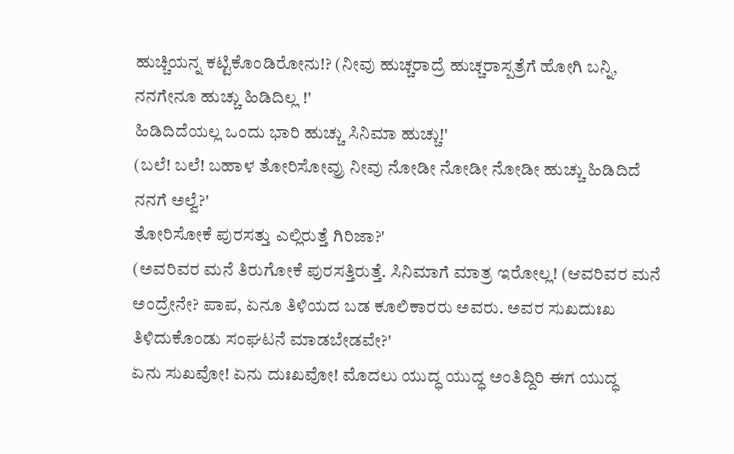ಹುಚ್ಚಿಯನ್ನ ಕಟ್ಟಿಕೊಂಡಿರೋನು!? (ನೀವು ಹುಚ್ಚರಾದ್ರೆ ಹುಚ್ಚರಾಸ್ಪತ್ರೆಗೆ ಹೋಗಿ ಬನ್ನಿ, ನನಗೇನೂ ಹುಚ್ಚು ಹಿಡಿದಿಲ್ಲ !'
ಹಿಡಿದಿದೆಯಲ್ಲ ಒಂದು ಭಾರಿ ಹುಚ್ಚು ಸಿನಿಮಾ ಹುಚ್ಚು!'
(ಬಲೆ! ಬಲೆ! ಬಹಾಳ ತೋರಿಸೋವ್ರು ನೀವು ನೋಡೀ ನೋಡೀ ನೋಡೀ ಹುಚ್ಚು ಹಿಡಿದಿದೆ ನನಗೆ ಅಲ್ವೆ?'
ತೋರಿಸೋಕೆ ಪುರಸತ್ತು ಎಲ್ಲಿರುತ್ತೆ ಗಿರಿಜಾ?'
(ಅವರಿವರ ಮನೆ ತಿರುಗೋಕೆ ಪುರಸತ್ತಿರುತ್ತೆ. ಸಿನಿಮಾಗೆ ಮಾತ್ರ ಇರೋಲ್ಲ! (ಆವರಿವರ ಮನೆ ಅಂದ್ರೇನೇ? ಪಾಪ, ಏನೂ ತಿಳಿಯದ ಬಡ ಕೂಲಿಕಾರರು ಅವರು. ಅವರ ಸುಖದುಃಖ ತಿಳಿದುಕೊಂಡು ಸಂಘಟನೆ ಮಾಡಬೇಡವೇ?'
ಏನು ಸುಖವೋ! ಏನು ದುಃಖವೋ! ಮೊದಲು ಯುದ್ಧ ಯುದ್ಧ ಅಂತಿದ್ದಿರಿ ಈಗ ಯುದ್ಧ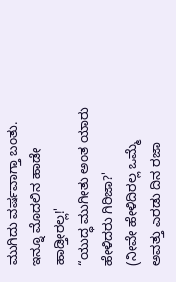ಮುಗಿದು ವರ್ಷವಾಗ್ತಾ ಬಂತು. ಇನ್ನೂ ಮೊದಲಿನ ಹಾಡೇ ಹಾಡ್ತೀರಲ್ಲ!'
“ಯುದ್ಧ ಮುಗೀತು ಅಂತ ಯಾರು ಹೇಳಿದರು ಗಿರಿಜಾ?'
(ನೀವೇ ಹೇಳಿದಿರಲ್ಲ ಒಮ್ಮೆ ಅವತ್ತು ಎರಡು ದಿನ ರಜಾ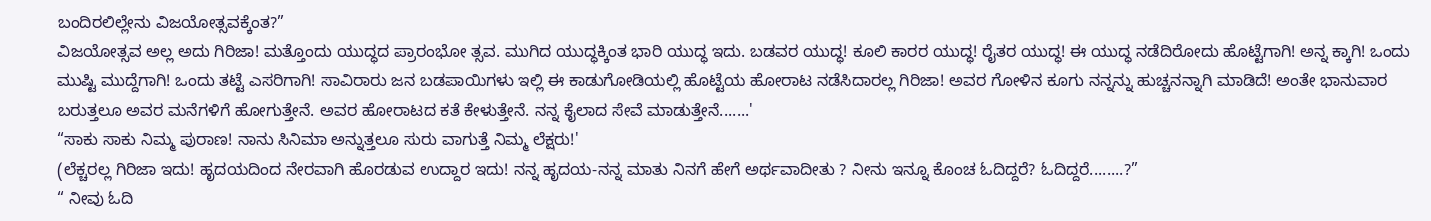ಬಂದಿರಲಿಲ್ಲೇನು ವಿಜಯೋತ್ಸವಕ್ಕೆಂತ?”
ವಿಜಯೋತ್ಸವ ಅಲ್ಲ ಅದು ಗಿರಿಜಾ! ಮತ್ತೊಂದು ಯುದ್ಧದ ಪ್ರಾರಂಭೋ ತ್ಸವ. ಮುಗಿದ ಯುದ್ಧಕ್ಕಿಂತ ಭಾರಿ ಯುದ್ಧ ಇದು. ಬಡವರ ಯುದ್ಧ! ಕೂಲಿ ಕಾರರ ಯುದ್ಧ! ರೈತರ ಯುದ್ಧ! ಈ ಯುದ್ಧ ನಡೆದಿರೋದು ಹೊಟ್ಟೆಗಾಗಿ! ಅನ್ನ ಕ್ಕಾಗಿ! ಒಂದು ಮುಷ್ಟಿ ಮುದ್ದೆಗಾಗಿ! ಒಂದು ತಟ್ಟೆ ಎಸರಿಗಾಗಿ! ಸಾವಿರಾರು ಜನ ಬಡಪಾಯಿಗಳು ಇಲ್ಲಿ ಈ ಕಾಡುಗೋಡಿಯಲ್ಲಿ ಹೊಟ್ಟೆಯ ಹೋರಾಟ ನಡೆಸಿದಾರಲ್ಲ ಗಿರಿಜಾ! ಅವರ ಗೋಳಿನ ಕೂಗು ನನ್ನನ್ನು ಹುಚ್ಚನನ್ನಾಗಿ ಮಾಡಿದೆ! ಅಂತೇ ಭಾನುವಾರ ಬರುತ್ತಲೂ ಅವರ ಮನೆಗಳಿಗೆ ಹೋಗುತ್ತೇನೆ. ಅವರ ಹೋರಾಟದ ಕತೆ ಕೇಳುತ್ತೇನೆ. ನನ್ನ ಕೈಲಾದ ಸೇವೆ ಮಾಡುತ್ತೇನೆ.......'
“ಸಾಕು ಸಾಕು ನಿಮ್ಮ ಪುರಾಣ! ನಾನು ಸಿನಿಮಾ ಅನ್ನುತ್ತಲೂ ಸುರು ವಾಗುತ್ತೆ ನಿಮ್ಮ ಲೆಕ್ಷರು!'
(ಲೆಕ್ಚರಲ್ಲ ಗಿರಿಜಾ ಇದು! ಹೃದಯದಿಂದ ನೇರವಾಗಿ ಹೊರಡುವ ಉದ್ದಾರ ಇದು! ನನ್ನ ಹೃದಯ-ನನ್ನ ಮಾತು ನಿನಗೆ ಹೇಗೆ ಅರ್ಥವಾದೀತು ? ನೀನು ಇನ್ನೂ ಕೊಂಚ ಓದಿದ್ದರೆ? ಓದಿದ್ದರೆ........?”
“ ನೀವು ಓದಿ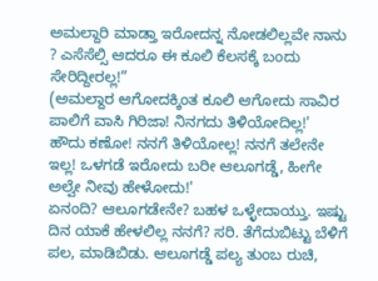ಅಮಲ್ದಾರಿ ಮಾಡ್ತಾ ಇರೋದನ್ನ ನೋಡಲಿಲ್ಲವೇ ನಾನು ? ಎಸೆಸೆಲ್ಸಿ ಆದರೂ ಈ ಕೂಲಿ ಕೆಲಸಕ್ಕೆ ಬಂದು ಸೇರಿದ್ದೀರಲ್ಲ!”
(ಅಮಲ್ದಾರ ಆಗೋದಕ್ಕಿಂತ ಕೂಲಿ ಆಗೋದು ಸಾವಿರ ಪಾಲಿಗೆ ವಾಸಿ ಗಿರಿಜಾ! ನಿನಗದು ತಿಳಿಯೋದಿಲ್ಲ!'
ಹೌದು ಕಣೋ! ನನಗೆ ತಿಳಿಯೋಲ್ಲ! ನನಗೆ ತಲೇನೇ ಇಲ್ಲ! ಒಳಗಡೆ ಇರೋದು ಬರೀ ಆಲೂಗಡ್ಡೆ, ಹೀಗೇ ಅಲ್ವೇ ನೀವು ಹೇಳೋದು!'
ಏನಂದಿ? ಆಲೂಗಡೇನೇ? ಬಹಳ ಒಳ್ಳೇದಾಯ್ತು. ಇಷ್ಟು ದಿನ ಯಾಕೆ ಹೇಳಲಿಲ್ಲ ನನಗೆ? ಸರಿ. ತೆಗೆದುಬಿಟ್ಟು ಬೆಳಿಗೆ ಪಲ, ಮಾಡಿಬಿಡು. ಆಲೂಗಡ್ಡೆ ಪಲ್ಯ ತುಂಬ ರುಚಿ,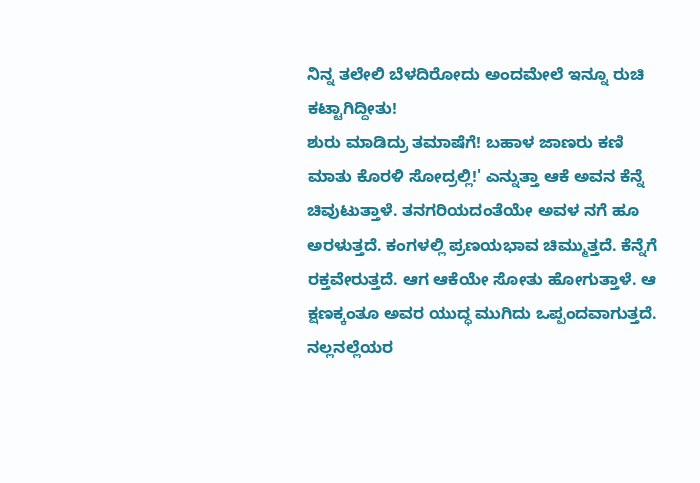ನಿನ್ನ ತಲೇಲಿ ಬೆಳದಿರೋದು ಅಂದಮೇಲೆ ಇನ್ನೂ ರುಚಿ ಕಟ್ಟಾಗಿದ್ದೀತು!
ಶುರು ಮಾಡಿದ್ರು ತಮಾಷೆಗೆ! ಬಹಾಳ ಜಾಣರು ಕಣಿ ಮಾತು ಕೊರಳಿ ಸೋದ್ರಲ್ಲಿ!' ಎನ್ನುತ್ತಾ ಆಕೆ ಅವನ ಕೆನ್ನೆ ಚಿವುಟುತ್ತಾಳೆ. ತನಗರಿಯದಂತೆಯೇ ಅವಳ ನಗೆ ಹೂ ಅರಳುತ್ತದೆ. ಕಂಗಳಲ್ಲಿ ಪ್ರಣಯಭಾವ ಚಿಮ್ಮುತ್ತದೆ. ಕೆನ್ನೆಗೆ ರಕ್ತವೇರುತ್ತದೆ. ಆಗ ಆಕೆಯೇ ಸೋತು ಹೋಗುತ್ತಾಳೆ. ಆ ಕ್ಷಣಕ್ಕಂತೂ ಅವರ ಯುದ್ಧ ಮುಗಿದು ಒಪ್ಪಂದವಾಗುತ್ತದೆ. ನಲ್ಲನಲ್ಲೆಯರ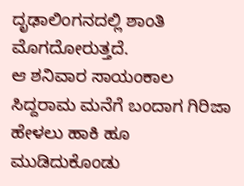ದೃಢಾಲಿಂಗನದಲ್ಲಿ ಶಾಂತಿ ಮೊಗದೋರುತ್ತದೆ.
ಆ ಶನಿವಾರ ಸಾಯಂಕಾಲ ಸಿದ್ದರಾಮ ಮನೆಗೆ ಬಂದಾಗ ಗಿರಿಜಾ ಹೇಳಲು ಹಾಕಿ ಹೂ ಮುಡಿದುಕೊಂಡು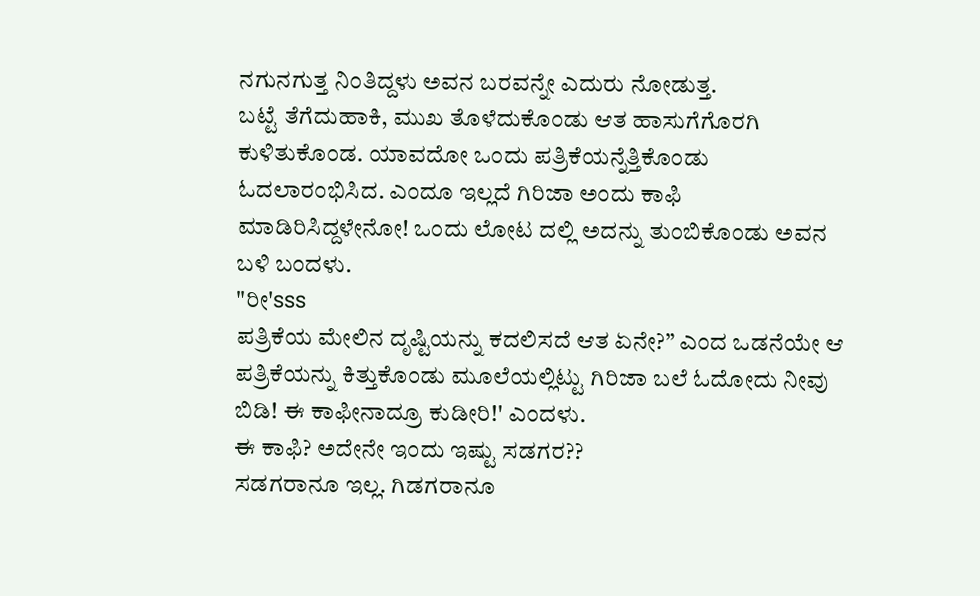ನಗುನಗುತ್ತ ನಿಂತಿದ್ದಳು ಅವನ ಬರವನ್ನೇ ಎದುರು ನೋಡುತ್ತ.
ಬಟ್ಟೆ ತೆಗೆದುಹಾಕಿ, ಮುಖ ತೊಳೆದುಕೊಂಡು ಆತ ಹಾಸುಗೆಗೊರಗಿ ಕುಳಿತುಕೊಂಡ. ಯಾವದೋ ಒಂದು ಪತ್ರಿಕೆಯನ್ನೆತ್ತಿಕೊಂಡು ಓದಲಾರಂಭಿಸಿದ. ಎಂದೂ ಇಲ್ಲದೆ ಗಿರಿಜಾ ಅಂದು ಕಾಫಿ ಮಾಡಿರಿಸಿದ್ದಳೇನೋ! ಒಂದು ಲೋಟ ದಲ್ಲಿ ಅದನ್ನು ತುಂಬಿಕೊಂಡು ಅವನ ಬಳಿ ಬಂದಳು.
"ರೀ'sss
ಪತ್ರಿಕೆಯ ಮೇಲಿನ ದೃಷ್ಟಿಯನ್ನು ಕದಲಿಸದೆ ಆತ ಏನೇ?” ಎಂದ ಒಡನೆಯೇ ಆ ಪತ್ರಿಕೆಯನ್ನು ಕಿತ್ತುಕೊಂಡು ಮೂಲೆಯಲ್ಲಿಟ್ಟು ಗಿರಿಜಾ ಬಲೆ ಓದೋದು ನೀವು ಬಿಡಿ! ಈ ಕಾಫೀನಾದ್ರೂ ಕುಡೀರಿ!' ಎಂದಳು.
ಈ ಕಾಫಿ? ಅದೇನೇ ಇಂದು ಇಷ್ಟು ಸಡಗರ??
ಸಡಗರಾನೂ ಇಲ್ಲ. ಗಿಡಗರಾನೂ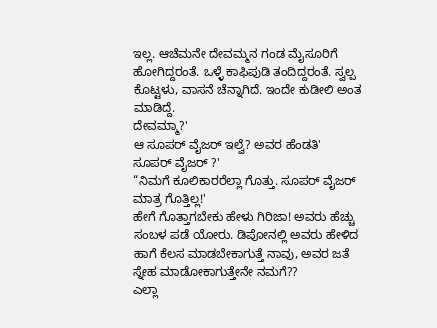ಇಲ್ಲ. ಆಚೆಮನೇ ದೇವಮ್ಮನ ಗಂಡ ಮೈಸೂರಿಗೆ ಹೋಗಿದ್ದರಂತೆ. ಒಳ್ಳೆ ಕಾಫಿಪುಡಿ ತಂದಿದ್ದರಂತೆ. ಸ್ವಲ್ಪ ಕೊಟ್ಟಳು, ವಾಸನೆ ಚೆನ್ನಾಗಿದೆ. ಇಂದೇ ಕುಡೀಲಿ ಅಂತ ಮಾಡಿದ್ದೆ.
ದೇವಮ್ಮಾ?'
ಆ ಸೂಪರ್ ವೈಜರ್ ಇಲ್ವೆ? ಅವರ ಹೆಂಡತಿ'
ಸೂಪರ್ ವೈಜರ್ ?'
“ನಿಮಗೆ ಕೂಲಿಕಾರರೆಲ್ಲಾ ಗೊತ್ತು. ಸೂಪರ್ ವೈಜರ್ ಮಾತ್ರ ಗೊತ್ತಿಲ್ಲ!'
ಹೇಗೆ ಗೊತ್ತಾಗಬೇಕು ಹೇಳು ಗಿರಿಜಾ! ಅವರು ಹೆಚ್ಚು ಸಂಬಳ ಪಡೆ ಯೋರು. ಡಿಪೋನಲ್ಲಿ ಅವರು ಹೇಳಿದ ಹಾಗೆ ಕೆಲಸ ಮಾಡಬೇಕಾಗುತ್ತೆ ನಾವು, ಅವರ ಜತೆ ಸ್ನೇಹ ಮಾಡೋಕಾಗುತ್ತೇನೇ ನಮಗೆ??
ಎಲ್ಲಾ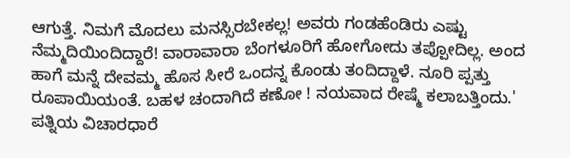ಆಗುತ್ತೆ. ನಿಮಗೆ ಮೊದಲು ಮನಸ್ಸಿರಬೇಕಲ್ಲ! ಅವರು ಗಂಡಹೆಂಡಿರು ಎಷ್ಟು ನೆಮ್ಮದಿಯಿಂದಿದ್ದಾರೆ! ವಾರಾವಾರಾ ಬೆಂಗಳೂರಿಗೆ ಹೋಗೋದು ತಪ್ಪೋದಿಲ್ಲ. ಅಂದ ಹಾಗೆ ಮನ್ನೆ ದೇವಮ್ಮ ಹೊಸ ಸೀರೆ ಒಂದನ್ನ ಕೊಂಡು ತಂದಿದ್ದಾಳೆ. ನೂರಿ ಪ್ಪತ್ತು ರೂಪಾಯಿಯಂತೆ. ಬಹಳ ಚಂದಾಗಿದೆ ಕಣೋ ! ನಯವಾದ ರೇಷ್ಮೆ ಕಲಾಬತ್ತಿಂದು.'
ಪತ್ನಿಯ ವಿಚಾರಧಾರೆ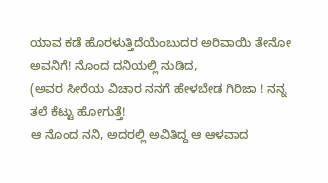ಯಾವ ಕಡೆ ಹೊರಳುತ್ತಿದೆಯೆಂಬುದರ ಅರಿವಾಯಿ ತೇನೋ ಅವನಿಗೆ! ನೊಂದ ದನಿಯಲ್ಲಿ ನುಡಿದ,
(ಅವರ ಸೀರೆಯ ವಿಚಾರ ನನಗೆ ಹೇಳಬೇಡ ಗಿರಿಜಾ ! ನನ್ನ ತಲೆ ಕೆಟ್ಟು ಹೋಗುತ್ತೆ!
ಆ ನೊಂದ ನನಿ, ಅದರಲ್ಲಿ ಅವಿತಿದ್ದ ಆ ಆಳವಾದ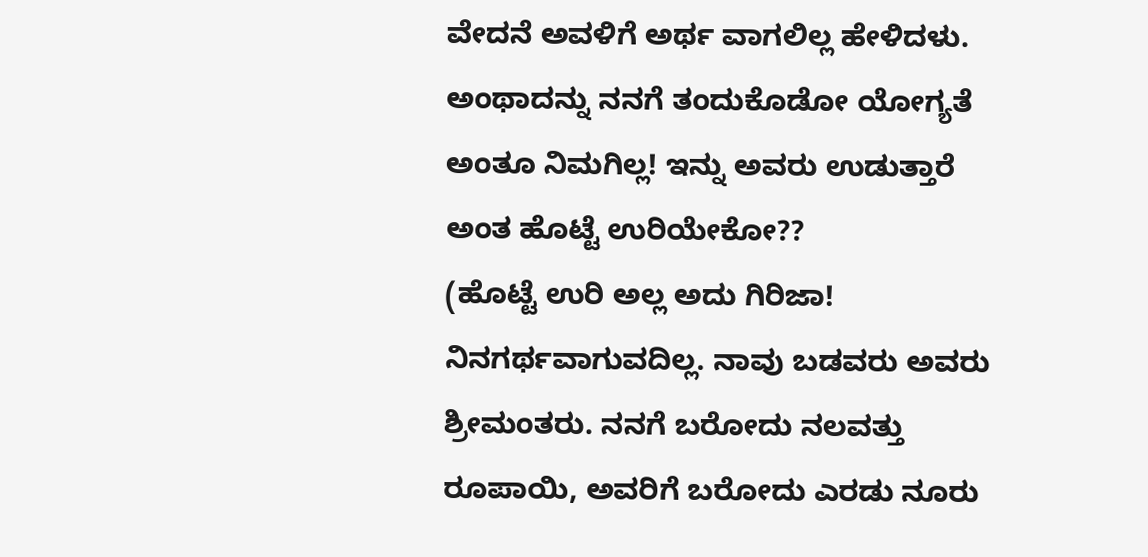ವೇದನೆ ಅವಳಿಗೆ ಅರ್ಥ ವಾಗಲಿಲ್ಲ ಹೇಳಿದಳು.
ಅಂಥಾದನ್ನು ನನಗೆ ತಂದುಕೊಡೋ ಯೋಗ್ಯತೆ ಅಂತೂ ನಿಮಗಿಲ್ಲ! ಇನ್ನು ಅವರು ಉಡುತ್ತಾರೆ ಅಂತ ಹೊಟ್ಟೆ ಉರಿಯೇಕೋ??
(ಹೊಟ್ಟೆ ಉರಿ ಅಲ್ಲ ಅದು ಗಿರಿಜಾ! ನಿನಗರ್ಥವಾಗುವದಿಲ್ಲ. ನಾವು ಬಡವರು ಅವರು ಶ್ರೀಮಂತರು. ನನಗೆ ಬರೋದು ನಲವತ್ತು ರೂಪಾಯಿ, ಅವರಿಗೆ ಬರೋದು ಎರಡು ನೂರು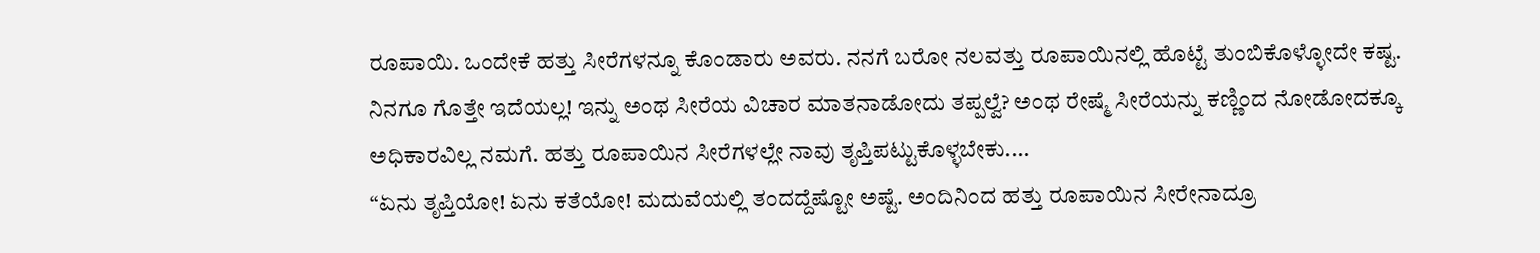ರೂಪಾಯಿ. ಒಂದೇಕೆ ಹತ್ತು ಸೀರೆಗಳನ್ನೂ ಕೊಂಡಾರು ಅವರು. ನನಗೆ ಬರೋ ನಲವತ್ತು ರೂಪಾಯಿನಲ್ಲಿ ಹೊಟ್ಟೆ ತುಂಬಿಕೊಳ್ಳೋದೇ ಕಷ್ಟ. ನಿನಗೂ ಗೊತ್ತೇ ಇದೆಯಲ್ಲ! ಇನ್ನು ಅಂಥ ಸೀರೆಯ ವಿಚಾರ ಮಾತನಾಡೋದು ತಪ್ಪಲ್ವೆ? ಅಂಥ ರೇಷ್ಮೆ ಸೀರೆಯನ್ನು ಕಣ್ಣಿಂದ ನೋಡೋದಕ್ಕೂ ಅಧಿಕಾರವಿಲ್ಲ ನಮಗೆ. ಹತ್ತು ರೂಪಾಯಿನ ಸೀರೆಗಳಲ್ಲೇ ನಾವು ತೃಪ್ತಿಪಟ್ಟುಕೊಳ್ಳಬೇಕು....
“ಏನು ತೃಪ್ತಿಯೋ! ಏನು ಕತೆಯೋ! ಮದುವೆಯಲ್ಲಿ ತಂದದ್ದೆಷ್ಟೋ ಅಷ್ಟೆ. ಅಂದಿನಿಂದ ಹತ್ತು ರೂಪಾಯಿನ ಸೀರೇನಾದ್ರೂ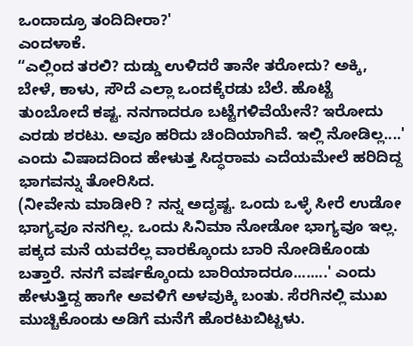ಒಂದಾದ್ರೂ ತಂದಿದೀರಾ?'
ಎಂದಳಾಕೆ.
“ಎಲ್ಲಿಂದ ತರಲಿ? ದುಡ್ಡು ಉಳಿದರೆ ತಾನೇ ತರೋದು? ಅಕ್ಕಿ, ಬೇಳೆ, ಕಾಳು, ಸೌದೆ ಎಲ್ಲಾ ಒಂದಕ್ಕೆರಡು ಬೆಲೆ. ಹೊಟ್ಟೆ ತುಂಬೋದೆ ಕಷ್ಟ. ನನಗಾದರೂ ಬಟ್ಟೆಗಳಿವೆಯೇನೆ? ಇರೋದು ಎರಡು ಶರಟು. ಅವೂ ಹರಿದು ಚಿಂದಿಯಾಗಿವೆ. ಇಲ್ಲಿ ನೋಡಿಲ್ಲ....' ಎಂದು ವಿಷಾದದಿಂದ ಹೇಳುತ್ತ ಸಿದ್ಧರಾಮ ಎದೆಯಮೇಲೆ ಹರಿದಿದ್ದ ಭಾಗವನ್ನು ತೋರಿಸಿದ.
(ನೀವೇನು ಮಾಡೀರಿ ? ನನ್ನ ಅದೃಷ್ಟ. ಒಂದು ಒಳ್ಳೆ ಸೀರೆ ಉಡೋ ಭಾಗ್ಯವೂ ನನಗಿಲ್ಲ. ಒಂದು ಸಿನಿಮಾ ನೋಡೋ ಭಾಗ್ಯವೂ ಇಲ್ಲ. ಪಕ್ಕದ ಮನೆ ಯವರೆಲ್ಲ ವಾರಕ್ಕೊಂದು ಬಾರಿ ನೋಡಿಕೊಂಡು ಬತ್ತಾರೆ. ನನಗೆ ವರ್ಷಕ್ಕೊಂದು ಬಾರಿಯಾದರೂ........' ಎಂದು ಹೇಳುತ್ತಿದ್ದ ಹಾಗೇ ಅವಳಿಗೆ ಅಳವುಕ್ಕಿ ಬಂತು. ಸೆರಗಿನಲ್ಲಿ ಮುಖ ಮುಚ್ಚಿಕೊಂಡು ಅಡಿಗೆ ಮನೆಗೆ ಹೊರಟುಬಿಟ್ಟಳು.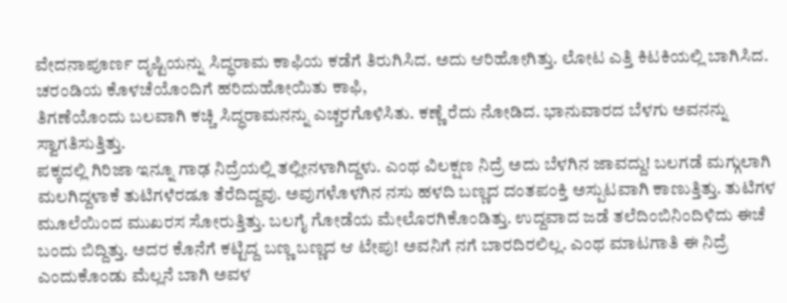ವೇದನಾಪೂರ್ಣ ದೃಷ್ಟಿಯನ್ನು ಸಿದ್ಧರಾಮ ಕಾಫಿಯ ಕಡೆಗೆ ತಿರುಗಿಸಿದ. ಅದು ಆರಿಹೋಗಿತ್ತು. ಲೋಟ ಎತ್ತಿ ಕಿಟಕಿಯಲ್ಲಿ ಬಾಗಿಸಿದ.
ಚರಂಡಿಯ ಕೊಳಚೆಯೊಂದಿಗೆ ಹರಿದುಹೋಯಿತು ಕಾಫಿ,
ತಿಗಣೆಯೊಂದು ಬಲವಾಗಿ ಕಚ್ಚಿ ಸಿದ್ಧರಾಮನನ್ನು ಎಚ್ಚರಗೊಳಿಸಿತು. ಕಣ್ಣೆ ರೆದು ನೋಡಿದ. ಭಾನುವಾರದ ಬೆಳಗು ಅವನನ್ನು ಸ್ವಾಗತಿಸುತ್ತಿತ್ತು.
ಪಕ್ಕದಲ್ಲಿ ಗಿರಿಜಾ ಇನ್ನೂ ಗಾಢ ನಿದ್ರೆಯಲ್ಲಿ ತಲ್ಲೀನಳಾಗಿದ್ದಳು. ಎಂಥ ವಿಲಕ್ಷಣ ನಿದ್ರೆ ಅದು ಬೆಳಗಿನ ಜಾವದ್ದು! ಬಲಗಡೆ ಮಗ್ಗುಲಾಗಿ ಮಲಗಿದ್ದಳಾಕೆ ತುಟಿಗಳೆರಡೂ ತೆರೆದಿದ್ದವು. ಅವುಗಳೊಳಗಿನ ನಸು ಹಳದಿ ಬಣ್ಣದ ದಂತಪಂಕ್ತಿ ಅಸ್ಪುಟವಾಗಿ ಕಾಣುತ್ತಿತ್ತು. ತುಟಿಗಳ ಮೂಲೆಯಿಂದ ಮುಖರಸ ಸೋರುತ್ತಿತ್ತು. ಬಲಗೈ ಗೋಡೆಯ ಮೇಲೊರಗಿಕೊಂಡಿತ್ತು. ಉದ್ದವಾದ ಜಡೆ ತಲೆದಿಂಬಿನಿಂದಿಳಿದು ಈಚೆ ಬಂದು ಬಿದ್ದಿತ್ತು. ಅದರ ಕೊನೆಗೆ ಕಟ್ಟಿದ್ದ ಬಣ್ಣ ಬಣ್ಣದ ಆ ಟೇಪು! ಅವನಿಗೆ ನಗೆ ಬಾರದಿರಲಿಲ್ಲ. ಎಂಥ ಮಾಟಗಾತಿ ಈ ನಿದ್ರೆ ಎಂದುಕೊಂಡು ಮೆಲ್ಲನೆ ಬಾಗಿ ಅವಳ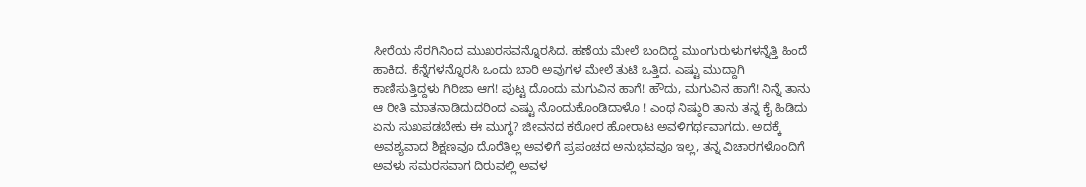ಸೀರೆಯ ಸೆರಗಿನಿಂದ ಮುಖರಸವನ್ನೊರಸಿದ. ಹಣೆಯ ಮೇಲೆ ಬಂದಿದ್ದ ಮುಂಗುರುಳುಗಳನ್ನೆತ್ತಿ ಹಿಂದೆ ಹಾಕಿದ. ಕೆನ್ನೆಗಳನ್ನೊರಸಿ ಒಂದು ಬಾರಿ ಅವುಗಳ ಮೇಲೆ ತುಟಿ ಒತ್ತಿದ. ಎಷ್ಟು ಮುದ್ದಾಗಿ ಕಾಣಿಸುತ್ತಿದ್ದಳು ಗಿರಿಜಾ ಆಗ! ಪುಟ್ಟ ದೊಂದು ಮಗುವಿನ ಹಾಗೆ! ಹೌದು, ಮಗುವಿನ ಹಾಗೆ! ನಿನ್ನೆ ತಾನು ಆ ರೀತಿ ಮಾತನಾಡಿದುದರಿಂದ ಎಷ್ಟು ನೊಂದುಕೊಂಡಿದಾಳೊ ! ಎಂಥ ನಿಷ್ಠುರಿ ತಾನು ತನ್ನ ಕೈ ಹಿಡಿದು ಏನು ಸುಖಪಡಬೇಕು ಈ ಮುಗ್ಧ? ಜೀವನದ ಕಠೋರ ಹೋರಾಟ ಅವಳಿಗರ್ಥವಾಗದು. ಅದಕ್ಕೆ ಅವಶ್ಯವಾದ ಶಿಕ್ಷಣವೂ ದೊರೆತಿಲ್ಲ ಅವಳಿಗೆ ಪ್ರಪಂಚದ ಅನುಭವವೂ ಇಲ್ಲ, ತನ್ನ ವಿಚಾರಗಳೊಂದಿಗೆ ಅವಳು ಸಮರಸವಾಗ ದಿರುವಲ್ಲಿ ಅವಳ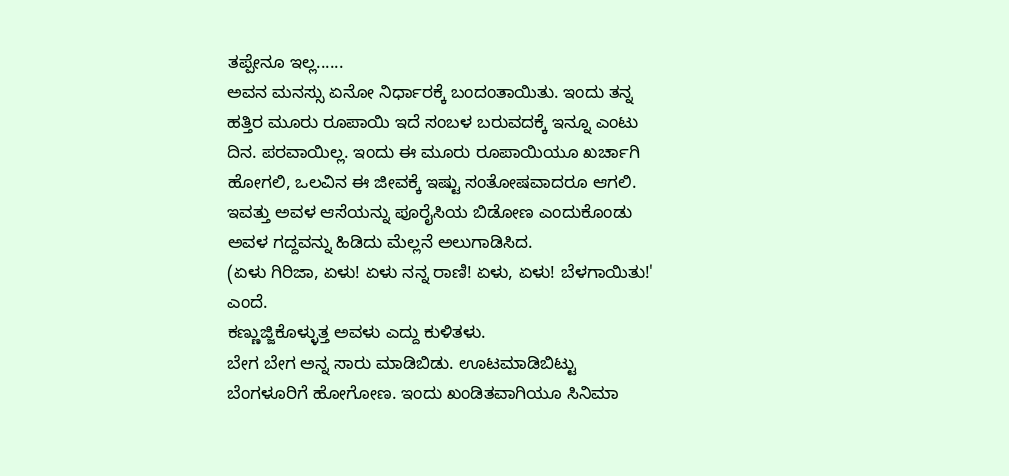ತಪ್ಪೇನೂ ಇಲ್ಲ......
ಅವನ ಮನಸ್ಸು ಏನೋ ನಿರ್ಧಾರಕ್ಕೆ ಬಂದಂತಾಯಿತು. ಇಂದು ತನ್ನ ಹತ್ತಿರ ಮೂರು ರೂಪಾಯಿ ಇದೆ ಸಂಬಳ ಬರುವದಕ್ಕೆ ಇನ್ನೂ ಎಂಟು ದಿನ. ಪರವಾಯಿಲ್ಲ. ಇಂದು ಈ ಮೂರು ರೂಪಾಯಿಯೂ ಖರ್ಚಾಗಿ ಹೋಗಲಿ, ಒಲವಿನ ಈ ಜೀವಕ್ಕೆ ಇಷ್ಟು ಸಂತೋಷವಾದರೂ ಆಗಲಿ. ಇವತ್ತು ಅವಳ ಆಸೆಯನ್ನು ಪೂರೈಸಿಯ ಬಿಡೋಣ ಎಂದುಕೊಂಡು ಅವಳ ಗದ್ದವನ್ನು ಹಿಡಿದು ಮೆಲ್ಲನೆ ಅಲುಗಾಡಿಸಿದ.
(ಏಳು ಗಿರಿಜಾ, ಏಳು! ಏಳು ನನ್ನ ರಾಣಿ! ಏಳು, ಏಳು! ಬೆಳಗಾಯಿತು!'
ಎಂದೆ.
ಕಣ್ಣುಜ್ಜಿಕೊಳ್ಳುತ್ತ ಅವಳು ಎದ್ದು ಕುಳಿತಳು.
ಬೇಗ ಬೇಗ ಅನ್ನ ಸಾರು ಮಾಡಿಬಿಡು. ಊಟಮಾಡಿಬಿಟ್ಟು ಬೆಂಗಳೂರಿಗೆ ಹೋಗೋಣ. ಇಂದು ಖಂಡಿತವಾಗಿಯೂ ಸಿನಿಮಾ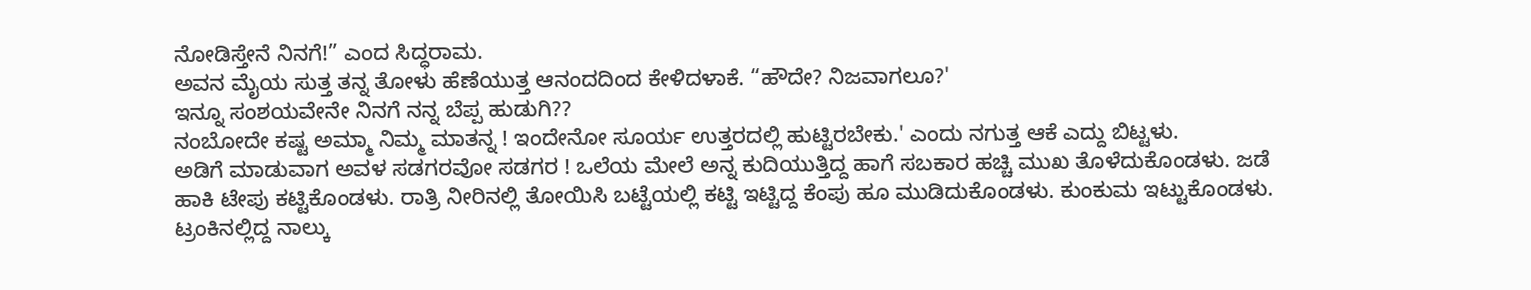ನೋಡಿಸ್ತೇನೆ ನಿನಗೆ!” ಎಂದ ಸಿದ್ಧರಾಮ.
ಅವನ ಮೈಯ ಸುತ್ತ ತನ್ನ ತೋಳು ಹೆಣೆಯುತ್ತ ಆನಂದದಿಂದ ಕೇಳಿದಳಾಕೆ. “ಹೌದೇ? ನಿಜವಾಗಲೂ?'
ಇನ್ನೂ ಸಂಶಯವೇನೇ ನಿನಗೆ ನನ್ನ ಬೆಪ್ಪ ಹುಡುಗಿ??
ನಂಬೋದೇ ಕಷ್ಟ ಅಮ್ಮಾ ನಿಮ್ಮ ಮಾತನ್ನ ! ಇಂದೇನೋ ಸೂರ್ಯ ಉತ್ತರದಲ್ಲಿ ಹುಟ್ಟಿರಬೇಕು.' ಎಂದು ನಗುತ್ತ ಆಕೆ ಎದ್ದು ಬಿಟ್ಟಳು.
ಅಡಿಗೆ ಮಾಡುವಾಗ ಅವಳ ಸಡಗರವೋ ಸಡಗರ ! ಒಲೆಯ ಮೇಲೆ ಅನ್ನ ಕುದಿಯುತ್ತಿದ್ದ ಹಾಗೆ ಸಬಕಾರ ಹಚ್ಚಿ ಮುಖ ತೊಳೆದುಕೊಂಡಳು. ಜಡೆ ಹಾಕಿ ಟೇಪು ಕಟ್ಟಿಕೊಂಡಳು. ರಾತ್ರಿ ನೀರಿನಲ್ಲಿ ತೋಯಿಸಿ ಬಟ್ಟೆಯಲ್ಲಿ ಕಟ್ಟಿ ಇಟ್ಟಿದ್ದ ಕೆಂಪು ಹೂ ಮುಡಿದುಕೊಂಡಳು. ಕುಂಕುಮ ಇಟ್ಟುಕೊಂಡಳು. ಟ್ರಂಕಿನಲ್ಲಿದ್ದ ನಾಲ್ಕು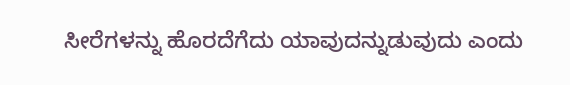ಸೀರೆಗಳನ್ನು ಹೊರದೆಗೆದು ಯಾವುದನ್ನುಡುವುದು ಎಂದು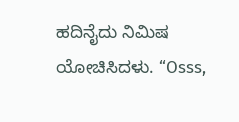ಹದಿನೈದು ನಿಮಿಷ ಯೋಚಿಸಿದಳು. “Osss,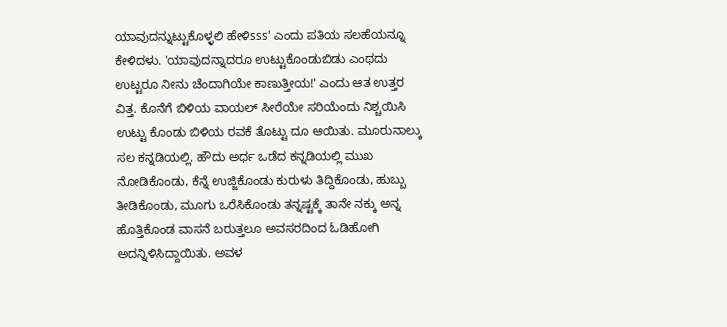ಯಾವುದನ್ನುಟ್ಟುಕೊಳ್ಳಲಿ ಹೇಳಿsss' ಎಂದು ಪತಿಯ ಸಲಹೆಯನ್ನೂ ಕೇಳಿದಳು. 'ಯಾವುದನ್ನಾದರೂ ಉಟ್ಟುಕೊಂಡುಬಿಡು ಎಂಥದು ಉಟ್ಟರೂ ನೀನು ಚೆಂದಾಗಿಯೇ ಕಾಣುತ್ತೀಯ!' ಎಂದು ಆತ ಉತ್ತರ ವಿತ್ತ. ಕೊನೆಗೆ ಬಿಳಿಯ ವಾಯಲ್ ಸೀರೆಯೇ ಸರಿಯೆಂದು ನಿಶ್ಚಯಿಸಿ ಉಟ್ಟು ಕೊಂಡು ಬಿಳಿಯ ರವಕೆ ತೊಟ್ಟು ದೂ ಆಯಿತು. ಮೂರುನಾಲ್ಕು ಸಲ ಕನ್ನಡಿಯಲ್ಲಿ. ಹೌದು ಅರ್ಧ ಒಡೆದ ಕನ್ನಡಿಯಲ್ಲಿ ಮುಖ ನೋಡಿಕೊಂಡು, ಕೆನ್ನೆ ಉಜ್ಜಿಕೊಂಡು ಕುರುಳು ತಿದ್ದಿಕೊಂಡು, ಹುಬ್ಬು ತೀಡಿಕೊಂಡು, ಮೂಗು ಒರೆಸಿಕೊಂಡು ತನ್ನಷ್ಟಕ್ಕೆ ತಾನೇ ನಕ್ಕು ಅನ್ನ ಹೊತ್ತಿಕೊಂಡ ವಾಸನೆ ಬರುತ್ತಲೂ ಅವಸರದಿಂದ ಓಡಿಹೋಗಿ ಅದನ್ನಿಳಿಸಿದ್ದಾಯಿತು. ಅವಳ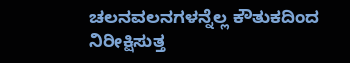ಚಲನವಲನಗಳನ್ನೆಲ್ಲ ಕೌತುಕದಿಂದ ನಿರೀಕ್ಷಿಸುತ್ತ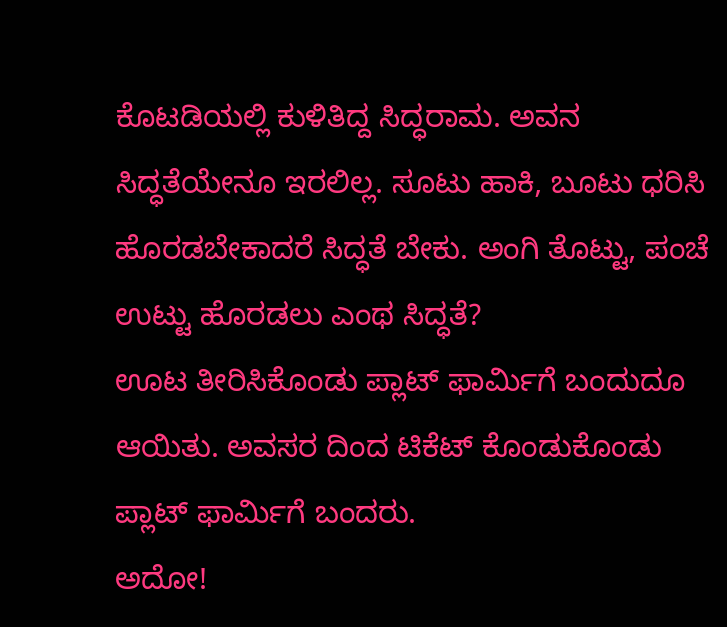ಕೊಟಡಿಯಲ್ಲಿ ಕುಳಿತಿದ್ದ ಸಿದ್ಧರಾಮ. ಅವನ ಸಿದ್ಧತೆಯೇನೂ ಇರಲಿಲ್ಲ. ಸೂಟು ಹಾಕಿ, ಬೂಟು ಧರಿಸಿ ಹೊರಡಬೇಕಾದರೆ ಸಿದ್ಧತೆ ಬೇಕು. ಅಂಗಿ ತೊಟ್ಟು, ಪಂಚೆ
ಉಟ್ಟು ಹೊರಡಲು ಎಂಥ ಸಿದ್ಧತೆ?
ಊಟ ತೀರಿಸಿಕೊಂಡು ಪ್ಲಾಟ್ ಫಾರ್ಮಿಗೆ ಬಂದುದೂ ಆಯಿತು. ಅವಸರ ದಿಂದ ಟಿಕೆಟ್ ಕೊಂಡುಕೊಂಡು ಪ್ಲಾಟ್ ಫಾರ್ಮಿಗೆ ಬಂದರು.
ಅದೋ!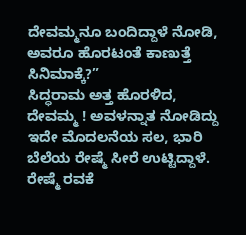ದೇವಮ್ಮನೂ ಬಂದಿದ್ದಾಳೆ ನೋಡಿ, ಅವರೂ ಹೊರಟಂತೆ ಕಾಣುತ್ತೆ ಸಿನಿಮಾಕ್ಕೆ?”
ಸಿದ್ಧರಾಮ ಅತ್ತ ಹೊರಳಿದ, ದೇವಮ್ಮ ! ಅವಳನ್ನಾತ ನೋಡಿದ್ದು ಇದೇ ಮೊದಲನೆಯ ಸಲ, ಭಾರಿ ಬೆಲೆಯ ರೇಷ್ಮೆ ಸೀರೆ ಉಟ್ಟಿದ್ದಾಳೆ. ರೇಷ್ಮೆ ರವಕೆ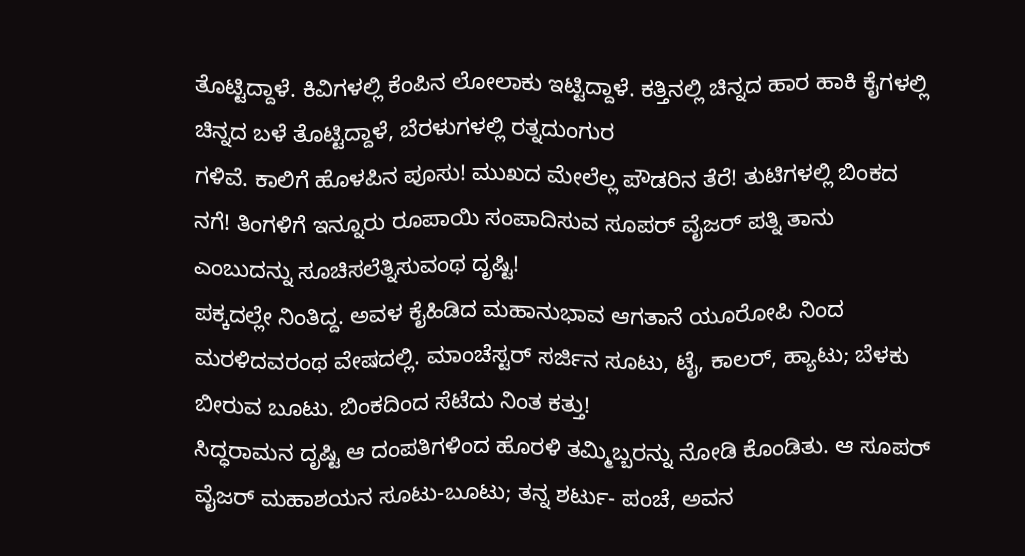ತೊಟ್ಟಿದ್ದಾಳೆ. ಕಿವಿಗಳಲ್ಲಿ ಕೆಂಪಿನ ಲೋಲಾಕು ಇಟ್ಟಿದ್ದಾಳೆ. ಕತ್ತಿನಲ್ಲಿ ಚಿನ್ನದ ಹಾರ ಹಾಕಿ ಕೈಗಳಲ್ಲಿ ಚಿನ್ನದ ಬಳೆ ತೊಟ್ಟಿದ್ದಾಳೆ, ಬೆರಳುಗಳಲ್ಲಿ ರತ್ನದುಂಗುರ
ಗಳಿವೆ. ಕಾಲಿಗೆ ಹೊಳಪಿನ ಪೂಸು! ಮುಖದ ಮೇಲೆಲ್ಲ ಪೌಡರಿನ ತೆರೆ! ತುಟಿಗಳಲ್ಲಿ ಬಿಂಕದ ನಗೆ! ತಿಂಗಳಿಗೆ ಇನ್ನೂರು ರೂಪಾಯಿ ಸಂಪಾದಿಸುವ ಸೂಪರ್ ವೈಜರ್ ಪತ್ನಿ ತಾನು ಎಂಬುದನ್ನು ಸೂಚಿಸಲೆತ್ನಿಸುವಂಥ ದೃಷ್ಟಿ!
ಪಕ್ಕದಲ್ಲೇ ನಿಂತಿದ್ದ. ಅವಳ ಕೈಹಿಡಿದ ಮಹಾನುಭಾವ ಆಗತಾನೆ ಯೂರೋಪಿ ನಿಂದ ಮರಳಿದವರಂಥ ವೇಷದಲ್ಲಿ. ಮಾಂಚೆಸ್ಟರ್ ಸರ್ಜಿನ ಸೂಟು, ಟೈ, ಕಾಲರ್, ಹ್ಯಾಟು; ಬೆಳಕು ಬೀರುವ ಬೂಟು. ಬಿಂಕದಿಂದ ಸೆಟೆದು ನಿಂತ ಕತ್ತು!
ಸಿದ್ಧರಾಮನ ದೃಷ್ಟಿ ಆ ದಂಪತಿಗಳಿಂದ ಹೊರಳಿ ತಮ್ಮಿಬ್ಬರನ್ನು ನೋಡಿ ಕೊಂಡಿತು. ಆ ಸೂಪರ್ ವೈಜರ್ ಮಹಾಶಯನ ಸೂಟು-ಬೂಟು; ತನ್ನ ಶರ್ಟು- ಪಂಚೆ, ಅವನ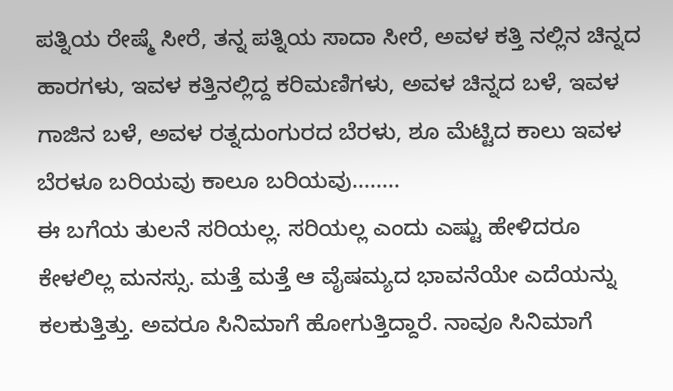ಪತ್ನಿಯ ರೇಷ್ಮೆ ಸೀರೆ, ತನ್ನ ಪತ್ನಿಯ ಸಾದಾ ಸೀರೆ, ಅವಳ ಕತ್ತಿ ನಲ್ಲಿನ ಚಿನ್ನದ ಹಾರಗಳು, ಇವಳ ಕತ್ತಿನಲ್ಲಿದ್ದ ಕರಿಮಣಿಗಳು, ಅವಳ ಚಿನ್ನದ ಬಳೆ, ಇವಳ ಗಾಜಿನ ಬಳೆ, ಅವಳ ರತ್ನದುಂಗುರದ ಬೆರಳು, ಶೂ ಮೆಟ್ಟಿದ ಕಾಲು ಇವಳ ಬೆರಳೂ ಬರಿಯವು ಕಾಲೂ ಬರಿಯವು........
ಈ ಬಗೆಯ ತುಲನೆ ಸರಿಯಲ್ಲ. ಸರಿಯಲ್ಲ ಎಂದು ಎಷ್ಟು ಹೇಳಿದರೂ ಕೇಳಲಿಲ್ಲ ಮನಸ್ಸು. ಮತ್ತೆ ಮತ್ತೆ ಆ ವೈಷಮ್ಯದ ಭಾವನೆಯೇ ಎದೆಯನ್ನು ಕಲಕುತ್ತಿತ್ತು. ಅವರೂ ಸಿನಿಮಾಗೆ ಹೋಗುತ್ತಿದ್ದಾರೆ. ನಾವೂ ಸಿನಿಮಾಗೆ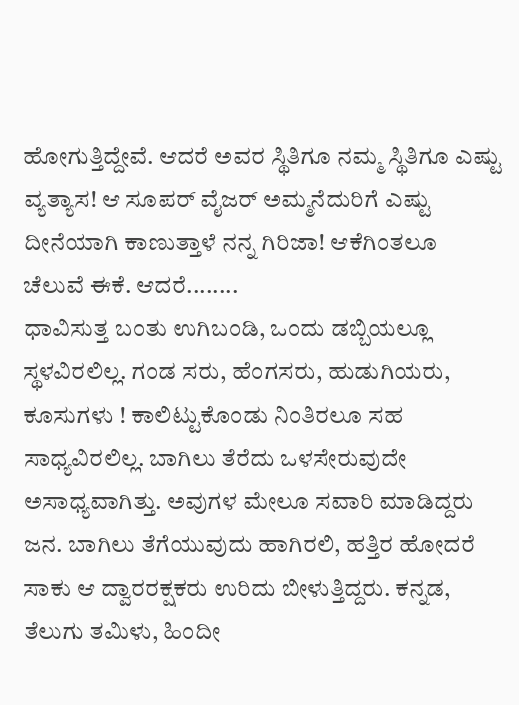ಹೋಗುತ್ತಿದ್ದೇವೆ. ಆದರೆ ಅವರ ಸ್ಥಿತಿಗೂ ನಮ್ಮ ಸ್ಥಿತಿಗೂ ಎಷ್ಟು ವ್ಯತ್ಯಾಸ! ಆ ಸೂಪರ್ ವೈಜರ್ ಅಮ್ಮನೆದುರಿಗೆ ಎಷ್ಟು ದೀನೆಯಾಗಿ ಕಾಣುತ್ತಾಳೆ ನನ್ನ ಗಿರಿಜಾ! ಆಕೆಗಿಂತಲೂ
ಚೆಲುವೆ ಈಕೆ. ಆದರೆ........
ಧಾವಿಸುತ್ತ ಬಂತು ಉಗಿಬಂಡಿ, ಒಂದು ಡಬ್ಬಿಯಲ್ಲೂ ಸ್ಥಳವಿರಲಿಲ್ಲ. ಗಂಡ ಸರು, ಹೆಂಗಸರು, ಹುಡುಗಿಯರು, ಕೂಸುಗಳು ! ಕಾಲಿಟ್ಟುಕೊಂಡು ನಿಂತಿರಲೂ ಸಹ ಸಾಧ್ಯವಿರಲಿಲ್ಲ. ಬಾಗಿಲು ತೆರೆದು ಒಳಸೇರುವುದೇ ಅಸಾಧ್ಯವಾಗಿತ್ತು. ಅವುಗಳ ಮೇಲೂ ಸವಾರಿ ಮಾಡಿದ್ದರು ಜನ. ಬಾಗಿಲು ತೆಗೆಯುವುದು ಹಾಗಿರಲಿ, ಹತ್ತಿರ ಹೋದರೆ ಸಾಕು ಆ ದ್ವಾರರಕ್ಷಕರು ಉರಿದು ಬೀಳುತ್ತಿದ್ದರು. ಕನ್ನಡ, ತೆಲುಗು ತಮಿಳು, ಹಿಂದೀ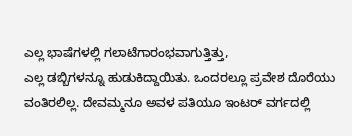ಎಲ್ಲ ಭಾಷೆಗಳಲ್ಲಿ ಗಲಾಟೆಗಾರಂಭವಾಗುತ್ತಿತ್ತು,
ಎಲ್ಲ ಡಬ್ಬಿಗಳನ್ನೂ ಹುಡುಕಿದ್ದಾಯಿತು. ಒಂದರಲ್ಲೂ ಪ್ರವೇಶ ದೊರೆಯು ವಂತಿರಲಿಲ್ಲ. ದೇವಮ್ಮನೂ ಅವಳ ಪತಿಯೂ ಇಂಟರ್ ವರ್ಗದಲ್ಲಿ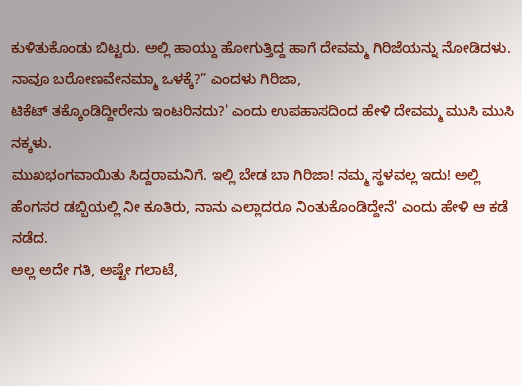ಕುಳಿತುಕೊಂಡು ಬಿಟ್ಟರು. ಅಲ್ಲಿ ಹಾಯ್ದು ಹೋಗುತ್ತಿದ್ದ ಹಾಗೆ ದೇವಮ್ಮ ಗಿರಿಜೆಯನ್ನು ನೋಡಿದಳು.
ನಾವೂ ಬರೋಣವೇನಮ್ಮಾ ಒಳಕ್ಕೆ?” ಎಂದಳು ಗಿರಿಜಾ,
ಟಿಕೆಟ್ ತಕ್ಕೊಂಡಿದ್ದೀರೇನು ಇಂಟರಿನದು?' ಎಂದು ಉಪಹಾಸದಿಂದ ಹೇಳಿ ದೇವಮ್ಮ ಮುಸಿ ಮುಸಿ ನಕ್ಕಳು.
ಮುಖಭಂಗವಾಯಿತು ಸಿದ್ದರಾಮನಿಗೆ. ಇಲ್ಲಿ ಬೇಡ ಬಾ ಗಿರಿಜಾ! ನಮ್ಮ ಸ್ಥಳವಲ್ಲ ಇದು! ಅಲ್ಲಿ ಹೆಂಗಸರ ಡಬ್ಬಿಯಲ್ಲಿ ನೀ ಕೂತಿರು, ನಾನು ಎಲ್ಲಾದರೂ ನಿಂತುಕೊಂಡಿದ್ದೇನೆ' ಎಂದು ಹೇಳಿ ಆ ಕಡೆ ನಡೆದ.
ಅಲ್ಲ ಅದೇ ಗತಿ, ಅಷ್ಟೇ ಗಲಾಟೆ,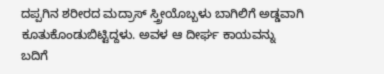ದಪ್ಪಗಿನ ಶರೀರದ ಮದ್ರಾಸ್ ಸ್ತ್ರೀಯೊಬ್ಬಳು ಬಾಗಿಲಿಗೆ ಅಡ್ಡವಾಗಿ ಕೂತುಕೊಂಡುಬಿಟ್ಟಿದ್ದಳು. ಅವಳ ಆ ದೀರ್ಘ ಕಾಯವನ್ನು ಬದಿಗೆ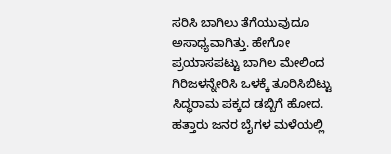ಸರಿಸಿ ಬಾಗಿಲು ತೆಗೆಯುವುದೂ ಅಸಾಧ್ಯವಾಗಿತ್ತು. ಹೇಗೋ ಪ್ರಯಾಸಪಟ್ಟು ಬಾಗಿಲ ಮೇಲಿಂದ ಗಿರಿಜಳನ್ನೇರಿಸಿ ಒಳಕ್ಕೆ ತೂರಿಸಿಬಿಟ್ಟು ಸಿದ್ಧರಾಮ ಪಕ್ಕದ ಡಬ್ಬಿಗೆ ಹೋದ. ಹತ್ತಾರು ಜನರ ಬೈಗಳ ಮಳೆಯಲ್ಲಿ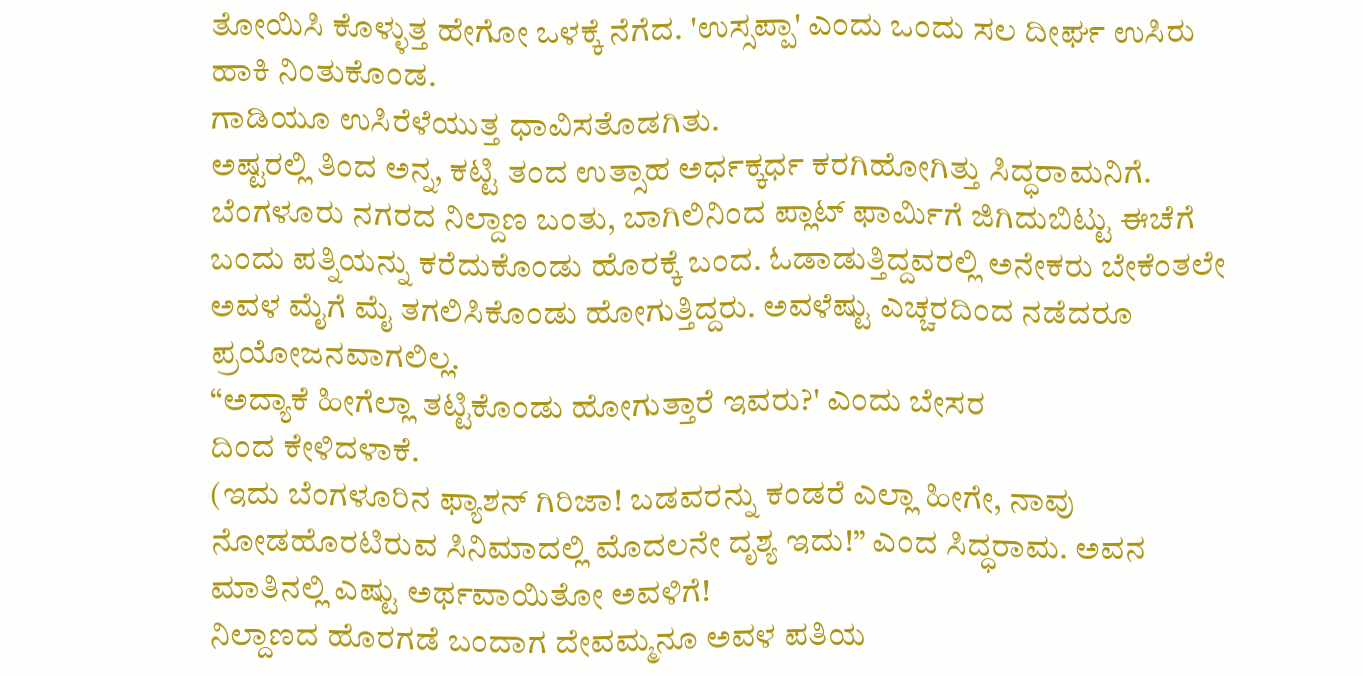ತೋಯಿಸಿ ಕೊಳ್ಳುತ್ತ ಹೇಗೋ ಒಳಕ್ಕೆ ನೆಗೆದ. 'ಉಸ್ಸಪ್ಪಾ' ಎಂದು ಒಂದು ಸಲ ದೀರ್ಘ ಉಸಿರು ಹಾಕಿ ನಿಂತುಕೊಂಡ.
ಗಾಡಿಯೂ ಉಸಿರೆಳೆಯುತ್ತ ಧಾವಿಸತೊಡಗಿತು.
ಅಷ್ಟರಲ್ಲಿ ತಿಂದ ಅನ್ನ, ಕಟ್ಟಿ ತಂದ ಉತ್ಸಾಹ ಅರ್ಧಕ್ಕರ್ಧ ಕರಗಿಹೋಗಿತ್ತು ಸಿದ್ಧರಾಮನಿಗೆ.
ಬೆಂಗಳೂರು ನಗರದ ನಿಲ್ದಾಣ ಬಂತು, ಬಾಗಿಲಿನಿಂದ ಪ್ಲಾಟ್ ಫಾರ್ಮಿಗೆ ಜಿಗಿದುಬಿಟ್ಟು ಈಚೆಗೆ ಬಂದು ಪತ್ನಿಯನ್ನು ಕರೆದುಕೊಂಡು ಹೊರಕ್ಕೆ ಬಂದ. ಓಡಾಡುತ್ತಿದ್ದವರಲ್ಲಿ ಅನೇಕರು ಬೇಕೆಂತಲೇ ಅವಳ ಮೈಗೆ ಮೈ ತಗಲಿಸಿಕೊಂಡು ಹೋಗುತ್ತಿದ್ದರು. ಅವಳೆಷ್ಟು ಎಚ್ಚರದಿಂದ ನಡೆದರೂ ಪ್ರಯೋಜನವಾಗಲಿಲ್ಲ.
“ಅದ್ಯಾಕೆ ಹೀಗೆಲ್ಲಾ ತಟ್ಟಿಕೊಂಡು ಹೋಗುತ್ತಾರೆ ಇವರು?' ಎಂದು ಬೇಸರ
ದಿಂದ ಕೇಳಿದಳಾಕೆ.
(ಇದು ಬೆಂಗಳೂರಿನ ಫ್ಯಾಶನ್ ಗಿರಿಜಾ! ಬಡವರನ್ನು ಕಂಡರೆ ಎಲ್ಲಾ ಹೀಗೇ, ನಾವು ನೋಡಹೊರಟಿರುವ ಸಿನಿಮಾದಲ್ಲಿ ಮೊದಲನೇ ದೃಶ್ಯ ಇದು!” ಎಂದ ಸಿದ್ಧರಾಮ. ಅವನ ಮಾತಿನಲ್ಲಿ ಎಷ್ಟು ಅರ್ಥವಾಯಿತೋ ಅವಳಿಗೆ!
ನಿಲ್ದಾಣದ ಹೊರಗಡೆ ಬಂದಾಗ ದೇವಮ್ಮನೂ ಅವಳ ಪತಿಯ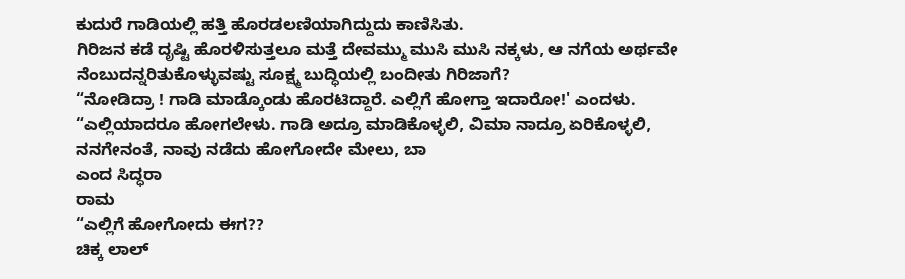ಕುದುರೆ ಗಾಡಿಯಲ್ಲಿ ಹತ್ತಿ ಹೊರಡಲಣಿಯಾಗಿದ್ದುದು ಕಾಣಿಸಿತು.
ಗಿರಿಜನ ಕಡೆ ದೃಷ್ಟಿ ಹೊರಳಿಸುತ್ತಲೂ ಮತ್ತೆ ದೇವಮ್ಮು ಮುಸಿ ಮುಸಿ ನಕ್ಕಳು, ಆ ನಗೆಯ ಅರ್ಥವೇ ನೆಂಬುದನ್ನರಿತುಕೊಳ್ಳುವಷ್ಟು ಸೂಕ್ಷ್ಮ ಬುದ್ಧಿಯಲ್ಲಿ ಬಂದೀತು ಗಿರಿಜಾಗೆ?
“ನೋಡಿದ್ರಾ ! ಗಾಡಿ ಮಾಡ್ಕೊಂಡು ಹೊರಟಿದ್ದಾರೆ. ಎಲ್ಲಿಗೆ ಹೋಗ್ತಾ ಇದಾರೋ!' ಎಂದಳು.
“ಎಲ್ಲಿಯಾದರೂ ಹೋಗಲೇಳು. ಗಾಡಿ ಅದ್ರೂ ಮಾಡಿಕೊಳ್ಳಲಿ, ವಿಮಾ ನಾದ್ರೂ ಏರಿಕೊಳ್ಳಲಿ, ನನಗೇನಂತೆ, ನಾವು ನಡೆದು ಹೋಗೋದೇ ಮೇಲು, ಬಾ
ಎಂದ ಸಿದ್ಧರಾ
ರಾಮ
“ಎಲ್ಲಿಗೆ ಹೋಗೋದು ಈಗ??
ಚಿಕ್ಕ ಲಾಲ್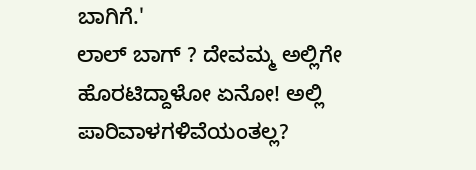ಬಾಗಿಗೆ.'
ಲಾಲ್ ಬಾಗ್ ? ದೇವಮ್ಮ ಅಲ್ಲಿಗೇ ಹೊರಟಿದ್ದಾಳೋ ಏನೋ! ಅಲ್ಲಿ ಪಾರಿವಾಳಗಳಿವೆಯಂತಲ್ಲ?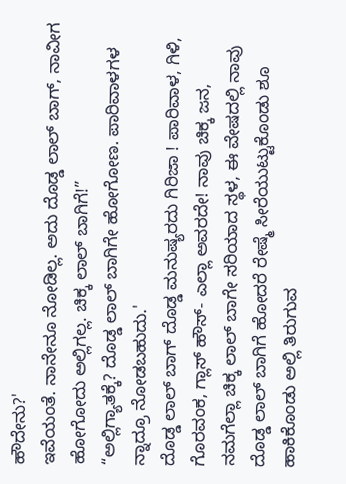ಹೌದೇನು?'
ಇವೆಯಂತೆ. ನಾನೇನೂ ನೋಡಿಲ್ಲ. ಅದು ದೊಡ್ಡ ಲಾಲ್ ಬಾಗ್, ನಾವೀಗ ಹೋಗೋದು ಅಲ್ಲಿಗಲ್ಲ. ಚಿಕ್ಕ ಲಾಲ್ ಬಾಗಿಗೆ!”
“ಅಲ್ಲಿಗ್ಯಾತಕ್ಕೆ? ದೊಡ್ಡ ಲಾಲ್ ಬಾಗಿಗೇ ಹೋಗೋಣ. ಪಾರಿವಾಳಗಳ ನ್ನಾದ್ರೂ ನೋಡಬಹುದು.'
ದೊಡ್ಡ ಲಾಲ್ ಬಾಗ್ ದೊಡ್ಡ ಮನುಷ್ಯರದು ಗಿರಿಜಾ ! ಪಾರಿವಾಳ, ಗಿಳಿ, ಗೊರವಂಕ, ಗ್ಲಾಸ್ ಹೌಸ್- ಎಲ್ಲಾ ಅವರದೇ! ನಾವು ಚಿಕ್ಕ ಜನ, ನಮಗೆಲ್ಲಾ ಚಿಕ್ಕ ಲಾಲ್ ಬಾಗೇ ಸರಿಯಾದ ಸ್ಥಳ, ಈ ವೇಷದಲ್ಲಿ ನಾವು ದೊಡ್ಡ ಲಾಲ್ ಬಾಗಿಗೆ ಹೋದರೆ ರೇಷ್ಮೆ ಸೀರೆಯುಟ್ಟುಕೊಂಡು ಶೂ ಹಾಕಿಕೊಂಡು ಅಲ್ಲಿ ತಿರುಗುವ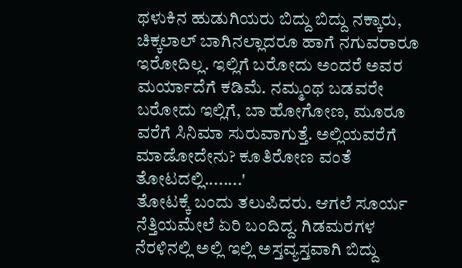ಥಳುಕಿನ ಹುಡುಗಿಯರು ಬಿದ್ದು ಬಿದ್ದು ನಕ್ಕಾರು, ಚಿಕ್ಕಲಾಲ್ ಬಾಗಿನಲ್ಲಾದರೂ ಹಾಗೆ ನಗುವರಾರೂ ಇರೋದಿಲ್ಲ. ಇಲ್ಲಿಗೆ ಬರೋದು ಅಂದರೆ ಅವರ ಮರ್ಯಾದೆಗೆ ಕಡಿಮೆ. ನಮ್ಮಂಥ ಬಡವರೇ ಬರೋದು ಇಲ್ಲಿಗೆ, ಬಾ ಹೋಗೋಣ, ಮೂರೂ ವರೆಗೆ ಸಿನಿಮಾ ಸುರುವಾಗುತ್ತೆ. ಅಲ್ಲಿಯವರೆಗೆ ಮಾಡೋದೇನು? ಕೂತಿರೋಣ ವಂತೆ ತೋಟದಲ್ಲಿ........'
ತೋಟಕ್ಕೆ ಬಂದು ತಲುಪಿದರು. ಆಗಲೆ ಸೂರ್ಯ ನೆತ್ತಿಯಮೇಲೆ ಏರಿ ಬಂದಿದ್ದ. ಗಿಡಮರಗಳ ನೆರಳಿನಲ್ಲಿ ಅಲ್ಲಿ ಇಲ್ಲಿ ಅಸ್ತವ್ಯಸ್ತವಾಗಿ ಬಿದ್ದು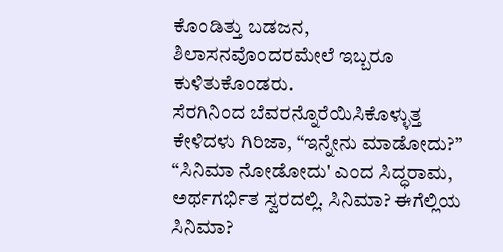ಕೊಂಡಿತ್ತು ಬಡಜನ, ಶಿಲಾಸನವೊಂದರಮೇಲೆ ಇಬ್ಬರೂ ಕುಳಿತುಕೊಂಡರು.
ಸೆರಗಿನಿಂದ ಬೆವರನ್ನೊರೆಯಿಸಿಕೊಳ್ಳುತ್ತ ಕೇಳಿದಳು ಗಿರಿಜಾ, “ಇನ್ನೇನು ಮಾಡೋದು?”
“ಸಿನಿಮಾ ನೋಡೋದು' ಎಂದ ಸಿದ್ಧರಾಮ, ಅರ್ಥಗರ್ಭಿತ ಸ್ವರದಲ್ಲಿ. ಸಿನಿಮಾ? ಈಗೆಲ್ಲಿಯ ಸಿನಿಮಾ?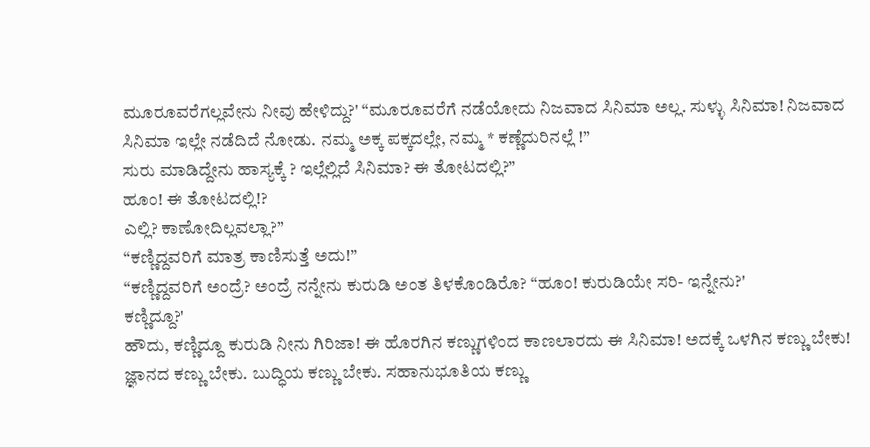ಮೂರೂವರೆಗಲ್ಲವೇನು ನೀವು ಹೇಳಿದ್ದು?' “ಮೂರೂವರೆಗೆ ನಡೆಯೋದು ನಿಜವಾದ ಸಿನಿಮಾ ಅಲ್ಲ. ಸುಳ್ಳು ಸಿನಿಮಾ! ನಿಜವಾದ ಸಿನಿಮಾ ಇಲ್ಲೇ ನಡೆದಿದೆ ನೋಡು. ನಮ್ಮ ಅಕ್ಕ ಪಕ್ಕದಲ್ಲೇ, ನಮ್ಮ * ಕಣ್ಣೆದುರಿನಲ್ಲೆ !”
ಸುರು ಮಾಡಿದ್ದೇನು ಹಾಸ್ಯಕ್ಕೆ ? ಇಲ್ಲೆಲ್ಲಿದೆ ಸಿನಿಮಾ? ಈ ತೋಟದಲ್ಲಿ?”
ಹೂಂ! ಈ ತೋಟದಲ್ಲಿ!?
ಎಲ್ಲಿ? ಕಾಣೋದಿಲ್ಲವಲ್ಲಾ?”
“ಕಣ್ಣಿದ್ದವರಿಗೆ ಮಾತ್ರ ಕಾಣಿಸುತ್ತೆ ಅದು!”
“ಕಣ್ಣಿದ್ದವರಿಗೆ ಅಂದ್ರೆ? ಅಂದ್ರೆ ನನ್ನೇನು ಕುರುಡಿ ಅಂತ ತಿಳಕೊಂಡಿರೊ? “ಹೂಂ! ಕುರುಡಿಯೇ ಸರಿ- ಇನ್ನೇನು?'
ಕಣ್ಣಿದ್ದೂ?'
ಹೌದು, ಕಣ್ಣಿದ್ದೂ ಕುರುಡಿ ನೀನು ಗಿರಿಜಾ! ಈ ಹೊರಗಿನ ಕಣ್ಣುಗಳಿಂದ ಕಾಣಲಾರದು ಈ ಸಿನಿಮಾ! ಅದಕ್ಕೆ ಒಳಗಿನ ಕಣ್ಣು ಬೇಕು! ಜ್ಞಾನದ ಕಣ್ಣು ಬೇಕು. ಬುದ್ಧಿಯ ಕಣ್ಣು ಬೇಕು. ಸಹಾನುಭೂತಿಯ ಕಣ್ಣು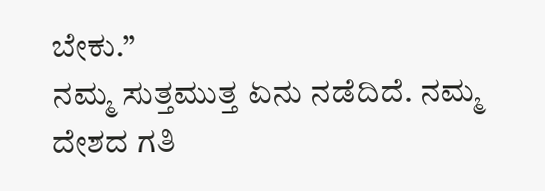ಬೇಕು.”
ನಮ್ಮ ಸುತ್ತಮುತ್ತ ಏನು ನಡೆದಿದೆ. ನಮ್ಮ ದೇಶದ ಗತಿ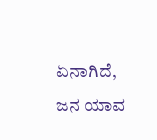ಏನಾಗಿದೆ, ಜನ ಯಾವ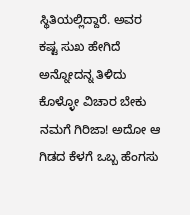ಸ್ಥಿತಿಯಲ್ಲಿದ್ದಾರೆ. ಅವರ ಕಷ್ಟ ಸುಖ ಹೇಗಿದೆ ಅನ್ನೋದನ್ನ ತಿಳಿದು ಕೊಳ್ಳೋ ವಿಚಾರ ಬೇಕು ನಮಗೆ ಗಿರಿಜಾ! ಅದೋ ಆ ಗಿಡದ ಕೆಳಗೆ ಒಬ್ಬ ಹೆಂಗಸು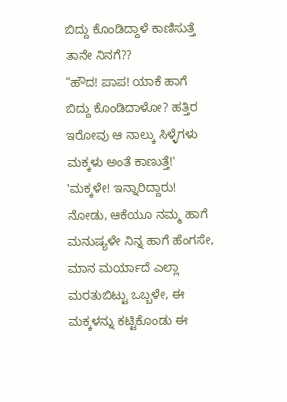ಬಿದ್ದು ಕೊಂಡಿದ್ದಾಳೆ ಕಾಣಿಸುತ್ತೆ ತಾನೇ ನಿನಗೆ??
“ಹೌದ! ಪಾಪ! ಯಾಕೆ ಹಾಗೆ ಬಿದ್ದು ಕೊಂಡಿದಾಳೋ? ಹತ್ತಿರ ಇರೋವು ಆ ನಾಲ್ಕು ಸಿಳ್ಳೆಗಳು ಮಕ್ಕಳು ಅಂತೆ ಕಾಣುತ್ತೆ!'
'ಮಕ್ಕಳೇ! ಇನ್ನಾರಿದ್ದಾರು! ನೋಡು, ಆಕೆಯೂ ನಮ್ಮ ಹಾಗೆ ಮನುಷ್ಯಳೇ ನಿನ್ನ ಹಾಗೆ ಹೆಂಗಸೇ, ಮಾನ ಮರ್ಯಾದೆ ಎಲ್ಲಾ ಮರತುಬಿಟ್ಟು ಒಬ್ಬಳೇ, ಈ ಮಕ್ಕಳನ್ನು ಕಟ್ಟಿಕೊಂಡು ಈ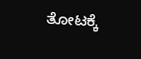ತೋಟಕ್ಕೆ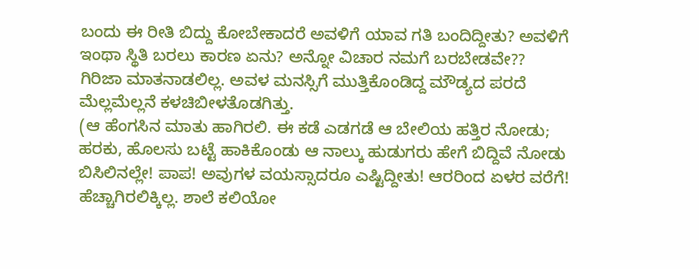ಬಂದು ಈ ರೀತಿ ಬಿದ್ದು ಕೋಬೇಕಾದರೆ ಅವಳಿಗೆ ಯಾವ ಗತಿ ಬಂದಿದ್ದೀತು? ಅವಳಿಗೆ ಇಂಥಾ ಸ್ಥಿತಿ ಬರಲು ಕಾರಣ ಏನು? ಅನ್ನೋ ವಿಚಾರ ನಮಗೆ ಬರಬೇಡವೇ??
ಗಿರಿಜಾ ಮಾತನಾಡಲಿಲ್ಲ. ಅವಳ ಮನಸ್ಸಿಗೆ ಮುತ್ತಿಕೊಂಡಿದ್ದ ಮೌಡ್ಯದ ಪರದೆ ಮೆಲ್ಲಮೆಲ್ಲನೆ ಕಳಚಿಬೀಳತೊಡಗಿತ್ತು.
(ಆ ಹೆಂಗಸಿನ ಮಾತು ಹಾಗಿರಲಿ. ಈ ಕಡೆ ಎಡಗಡೆ ಆ ಬೇಲಿಯ ಹತ್ತಿರ ನೋಡು; ಹರಕು, ಹೊಲಸು ಬಟ್ಟೆ ಹಾಕಿಕೊಂಡು ಆ ನಾಲ್ಕು ಹುಡುಗರು ಹೇಗೆ ಬಿದ್ದಿವೆ ನೋಡು ಬಿಸಿಲಿನಲ್ಲೇ! ಪಾಪ! ಅವುಗಳ ವಯಸ್ಸಾದರೂ ಎಷ್ಟಿದ್ದೀತು! ಆರರಿಂದ ಏಳರ ವರೆಗೆ! ಹೆಚ್ಚಾಗಿರಲಿಕ್ಕಿಲ್ಲ. ಶಾಲೆ ಕಲಿಯೋ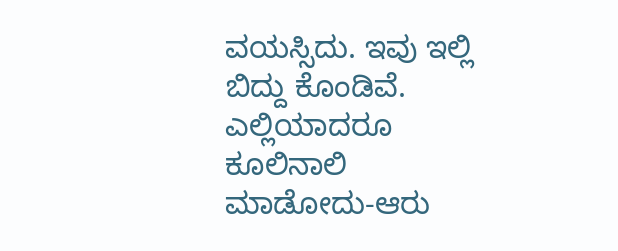ವಯಸ್ಸಿದು. ಇವು ಇಲ್ಲಿ ಬಿದ್ದು ಕೊಂಡಿವೆ. ಎಲ್ಲಿಯಾದರೂ ಕೂಲಿನಾಲಿ ಮಾಡೋದು-ಆರು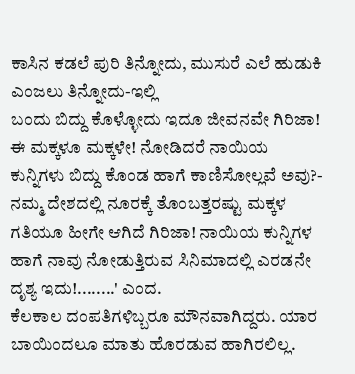ಕಾಸಿನ ಕಡಲೆ ಪುರಿ ತಿನ್ನೋದು, ಮುಸುರೆ ಎಲೆ ಹುಡುಕಿ ಎಂಜಲು ತಿನ್ನೋದು-ಇಲ್ಲಿ
ಬಂದು ಬಿದ್ದು ಕೊಳ್ಳೋದು ಇದೂ ಜೀವನವೇ ಗಿರಿಜಾ! ಈ ಮಕ್ಕಳೂ ಮಕ್ಕಳೇ! ನೋಡಿದರೆ ನಾಯಿಯ ಕುನ್ನಿಗಳು ಬಿದ್ದು ಕೊಂಡ ಹಾಗೆ ಕಾಣಿಸೋಲ್ಲವೆ ಅವು?- ನಮ್ಮ ದೇಶದಲ್ಲಿ ನೂರಕ್ಕೆ ತೊಂಬತ್ತರಷ್ಟು ಮಕ್ಕಳ ಗತಿಯೂ ಹೀಗೇ ಆಗಿದೆ ಗಿರಿಜಾ! ನಾಯಿಯ ಕುನ್ನಿಗಳ ಹಾಗೆ ನಾವು ನೋಡುತ್ತಿರುವ ಸಿನಿಮಾದಲ್ಲಿ ಎರಡನೇ ದೃಶ್ಯ ಇದು!........' ಎಂದ.
ಕೆಲಕಾಲ ದಂಪತಿಗಳಿಬ್ಬರೂ ಮೌನವಾಗಿದ್ದರು. ಯಾರ ಬಾಯಿಂದಲೂ ಮಾತು ಹೊರಡುವ ಹಾಗಿರಲಿಲ್ಲ.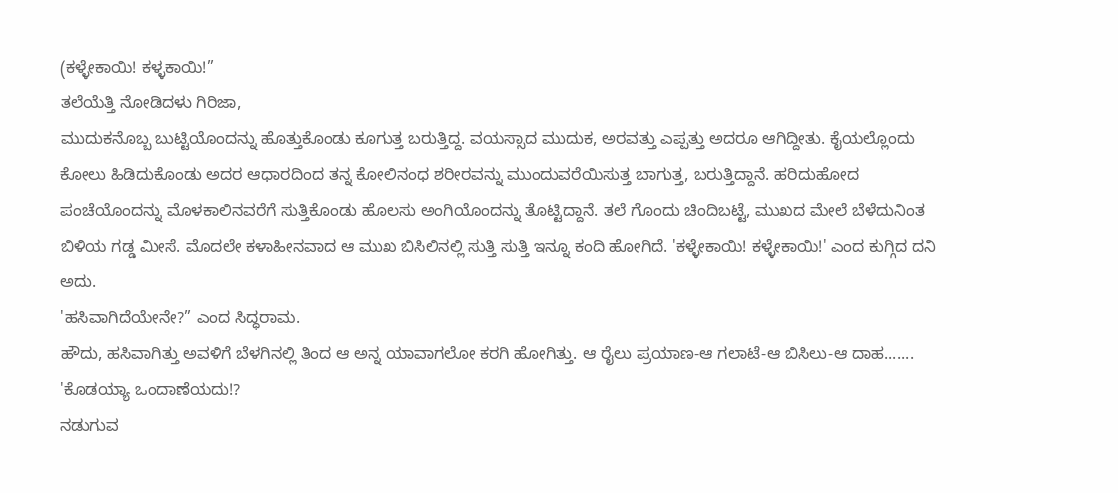(ಕಳ್ಳೇಕಾಯಿ! ಕಳ್ಳಕಾಯಿ!”
ತಲೆಯೆತ್ತಿ ನೋಡಿದಳು ಗಿರಿಜಾ,
ಮುದುಕನೊಬ್ಬ ಬುಟ್ಟಿಯೊಂದನ್ನು ಹೊತ್ತುಕೊಂಡು ಕೂಗುತ್ತ ಬರುತ್ತಿದ್ದ. ವಯಸ್ಸಾದ ಮುದುಕ, ಅರವತ್ತು ಎಪ್ಪತ್ತು ಅದರೂ ಆಗಿದ್ದೀತು. ಕೈಯಲ್ಲೊಂದು ಕೋಲು ಹಿಡಿದುಕೊಂಡು ಅದರ ಆಧಾರದಿಂದ ತನ್ನ ಕೋಲಿನಂಧ ಶರೀರವನ್ನು ಮುಂದುವರೆಯಿಸುತ್ತ ಬಾಗುತ್ತ, ಬರುತ್ತಿದ್ದಾನೆ. ಹರಿದುಹೋದ ಪಂಚೆಯೊಂದನ್ನು ಮೊಳಕಾಲಿನವರೆಗೆ ಸುತ್ತಿಕೊಂಡು ಹೊಲಸು ಅಂಗಿಯೊಂದನ್ನು ತೊಟ್ಟಿದ್ದಾನೆ. ತಲೆ ಗೊಂದು ಚಿಂದಿಬಟ್ಟೆ, ಮುಖದ ಮೇಲೆ ಬೆಳೆದುನಿಂತ ಬಿಳಿಯ ಗಡ್ಡ ಮೀಸೆ. ಮೊದಲೇ ಕಳಾಹೀನವಾದ ಆ ಮುಖ ಬಿಸಿಲಿನಲ್ಲಿ ಸುತ್ತಿ ಸುತ್ತಿ ಇನ್ನೂ ಕಂದಿ ಹೋಗಿದೆ. 'ಕಳ್ಳೇಕಾಯಿ! ಕಳ್ಳೇಕಾಯಿ!' ಎಂದ ಕುಗ್ಗಿದ ದನಿ ಅದು.
'ಹಸಿವಾಗಿದೆಯೇನೇ?” ಎಂದ ಸಿದ್ಧರಾಮ.
ಹೌದು, ಹಸಿವಾಗಿತ್ತು ಅವಳಿಗೆ ಬೆಳಗಿನಲ್ಲಿ ತಿಂದ ಆ ಅನ್ನ ಯಾವಾಗಲೋ ಕರಗಿ ಹೋಗಿತ್ತು. ಆ ರೈಲು ಪ್ರಯಾಣ-ಆ ಗಲಾಟೆ-ಆ ಬಿಸಿಲು-ಆ ದಾಹ.......
'ಕೊಡಯ್ಯಾ ಒಂದಾಣೆಯದು!?
ನಡುಗುವ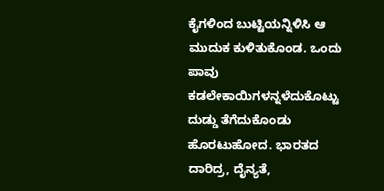ಕೈಗಳಿಂದ ಬುಟ್ಟಿಯನ್ನಿಳಿಸಿ ಆ ಮುದುಕ ಕುಳಿತುಕೊಂಡ. ಒಂದು ಪಾವು ಕಡಲೇಕಾಯಿಗಳನ್ನಳೆದುಕೊಟ್ಟು ದುಡ್ಡು ತೆಗೆದುಕೊಂಡು ಹೊರಟುಹೋದ. ಭಾರತದ ದಾರಿದ್ರ, ದೈನ್ಯತೆ,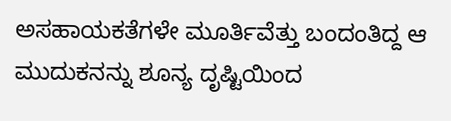ಅಸಹಾಯಕತೆಗಳೇ ಮೂರ್ತಿವೆತ್ತು ಬಂದಂತಿದ್ದ ಆ ಮುದುಕನನ್ನು ಶೂನ್ಯ ದೃಷ್ಟಿಯಿಂದ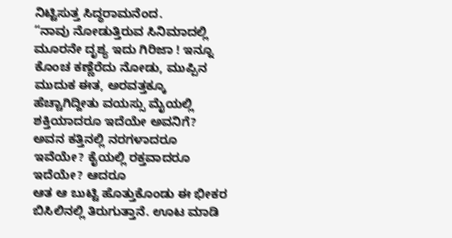ನಿಟ್ಟಿಸುತ್ತ ಸಿದ್ಧರಾಮನೆಂದ.
“ನಾವು ನೋಡುತ್ತಿರುವ ಸಿನಿಮಾದಲ್ಲಿ ಮೂರನೇ ದೃಶ್ಯ ಇದು ಗಿರಿಜಾ ! ಇನ್ನೂ ಕೊಂಚ ಕಣ್ಣೆರೆದು ನೋಡು, ಮುಪ್ಪಿನ ಮುದುಕ ಈತ, ಅರವತ್ತಕ್ಕೂ ಹೆಚ್ಚಾಗಿದ್ದೀತು ವಯಸ್ಸು ಮೈಯಲ್ಲಿ ಶಕ್ತಿಯಾದರೂ ಇದೆಯೇ ಅವನಿಗೆ? ಅವನ ಕತ್ತಿನಲ್ಲಿ ನರಗಳಾದರೂ ಇವೆಯೇ? ಕೈಯಲ್ಲಿ ರಕ್ತವಾದರೂ ಇದೆಯೇ? ಆದರೂ
ಆತ ಆ ಬುಟ್ಟಿ ಹೊತ್ತುಕೊಂಡು ಈ ಭೀಕರ ಬಿಸಿಲಿನಲ್ಲಿ ತಿರುಗುತ್ತಾನೆ. ಊಟ ಮಾಡಿ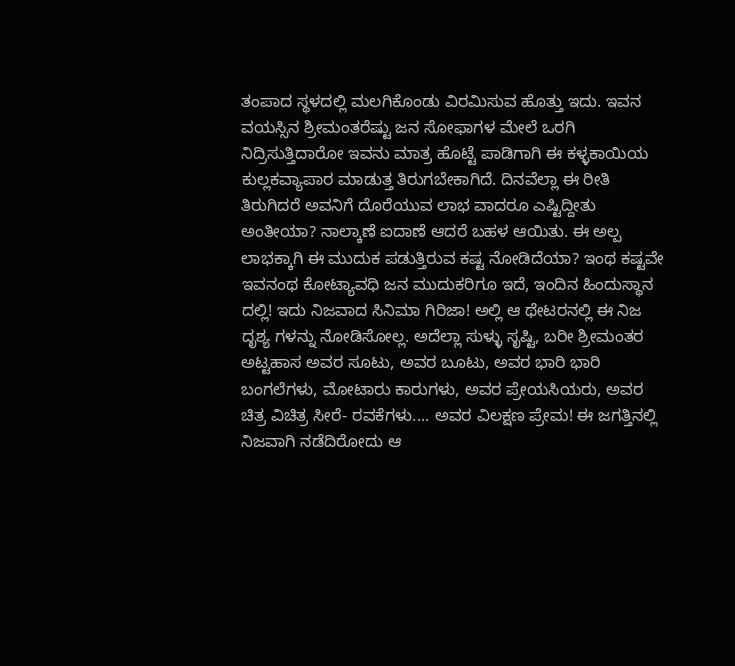ತಂಪಾದ ಸ್ಥಳದಲ್ಲಿ ಮಲಗಿಕೊಂಡು ವಿರಮಿಸುವ ಹೊತ್ತು ಇದು. ಇವನ ವಯಸ್ಸಿನ ಶ್ರೀಮಂತರೆಷ್ಟು ಜನ ಸೋಫಾಗಳ ಮೇಲೆ ಒರಗಿ ನಿದ್ರಿಸುತ್ತಿದಾರೋ ಇವನು ಮಾತ್ರ ಹೊಟ್ಟೆ ಪಾಡಿಗಾಗಿ ಈ ಕಳ್ಳಕಾಯಿಯ ಕುಲ್ಲಕವ್ಯಾಪಾರ ಮಾಡುತ್ತ ತಿರುಗಬೇಕಾಗಿದೆ. ದಿನವೆಲ್ಲಾ ಈ ರೀತಿ ತಿರುಗಿದರೆ ಅವನಿಗೆ ದೊರೆಯುವ ಲಾಭ ವಾದರೂ ಎಷ್ಟಿದ್ದೀತು ಅಂತೀಯಾ? ನಾಲ್ಕಾಣೆ ಐದಾಣೆ ಆದರೆ ಬಹಳ ಆಯಿತು. ಈ ಅಲ್ಪ ಲಾಭಕ್ಕಾಗಿ ಈ ಮುದುಕ ಪಡುತ್ತಿರುವ ಕಷ್ಟ ನೋಡಿದೆಯಾ? ಇಂಥ ಕಷ್ಟವೇ ಇವನಂಥ ಕೋಟ್ಯಾವಧಿ ಜನ ಮುದುಕರಿಗೂ ಇದೆ, ಇಂದಿನ ಹಿಂದುಸ್ಥಾನ ದಲ್ಲಿ! ಇದು ನಿಜವಾದ ಸಿನಿಮಾ ಗಿರಿಜಾ! ಅಲ್ಲಿ ಆ ಥೇಟರನಲ್ಲಿ ಈ ನಿಜ ದೃಶ್ಯ ಗಳನ್ನು ನೋಡಿಸೋಲ್ಲ. ಅದೆಲ್ಲಾ ಸುಳ್ಳು ಸೃಷ್ಟಿ, ಬರೀ ಶ್ರೀಮಂತರ ಅಟ್ಟಹಾಸ ಅವರ ಸೂಟು, ಅವರ ಬೂಟು, ಅವರ ಭಾರಿ ಭಾರಿ ಬಂಗಲೆಗಳು, ಮೋಟಾರು ಕಾರುಗಳು, ಅವರ ಪ್ರೇಯಸಿಯರು, ಅವರ ಚಿತ್ರ ವಿಚಿತ್ರ ಸೀರೆ- ರವಕೆಗಳು.... ಅವರ ವಿಲಕ್ಷಣ ಪ್ರೇಮ! ಈ ಜಗತ್ತಿನಲ್ಲಿ ನಿಜವಾಗಿ ನಡೆದಿರೋದು ಆ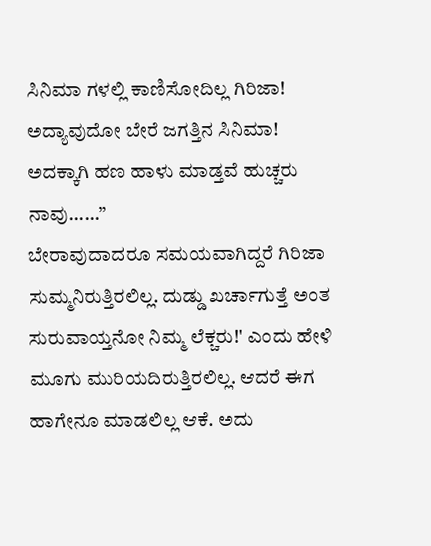ಸಿನಿಮಾ ಗಳಲ್ಲಿ ಕಾಣಿಸೋದಿಲ್ಲ ಗಿರಿಜಾ! ಅದ್ಯಾವುದೋ ಬೇರೆ ಜಗತ್ತಿನ ಸಿನಿಮಾ! ಅದಕ್ಕಾಗಿ ಹಣ ಹಾಳು ಮಾಡ್ತವೆ ಹುಚ್ಚರು ನಾವು......”
ಬೇರಾವುದಾದರೂ ಸಮಯವಾಗಿದ್ದರೆ ಗಿರಿಜಾ ಸುಮ್ಮನಿರುತ್ತಿರಲಿಲ್ಲ. ದುಡ್ಡು ಖರ್ಚಾಗುತ್ತೆ ಅಂತ ಸುರುವಾಯ್ತನೋ ನಿಮ್ಮ ಲೆಕ್ಚರು!' ಎಂದು ಹೇಳಿ ಮೂಗು ಮುರಿಯದಿರುತ್ತಿರಲಿಲ್ಲ. ಆದರೆ ಈಗ ಹಾಗೇನೂ ಮಾಡಲಿಲ್ಲ ಆಕೆ. ಅದು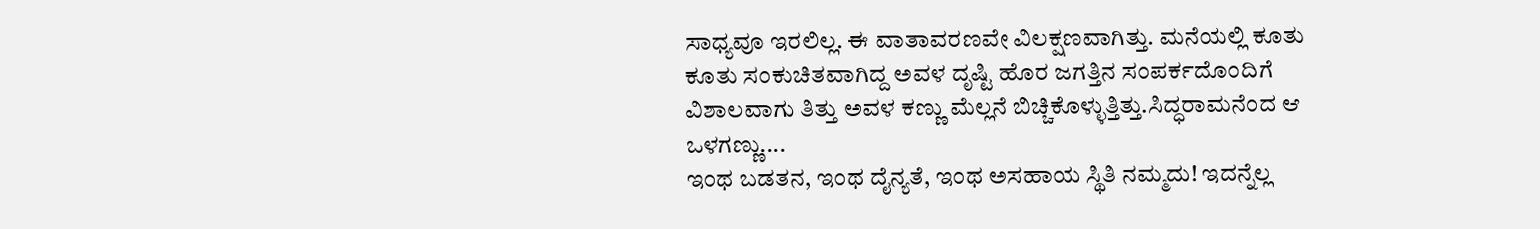ಸಾಧ್ಯವೂ ಇರಲಿಲ್ಲ. ಈ ವಾತಾವರಣವೇ ವಿಲಕ್ಷಣವಾಗಿತ್ತು. ಮನೆಯಲ್ಲಿ ಕೂತು ಕೂತು ಸಂಕುಚಿತವಾಗಿದ್ದ ಅವಳ ದೃಷ್ಟಿ ಹೊರ ಜಗತ್ತಿನ ಸಂಪರ್ಕದೊಂದಿಗೆ ವಿಶಾಲವಾಗು ತಿತ್ತು ಅವಳ ಕಣ್ಣು ಮೆಲ್ಲನೆ ಬಿಚ್ಚಿಕೊಳ್ಳುತ್ತಿತ್ತು.ಸಿದ್ಧರಾಮನೆಂದ ಆ ಒಳಗಣ್ಣು....
ಇಂಥ ಬಡತನ, ಇಂಥ ದೈನ್ಯತೆ, ಇಂಥ ಅಸಹಾಯ ಸ್ಥಿತಿ ನಮ್ಮದು! ಇದನ್ನೆಲ್ಲ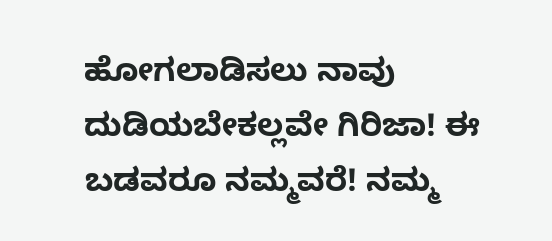ಹೋಗಲಾಡಿಸಲು ನಾವು ದುಡಿಯಬೇಕಲ್ಲವೇ ಗಿರಿಜಾ! ಈ ಬಡವರೂ ನಮ್ಮವರೆ! ನಮ್ಮ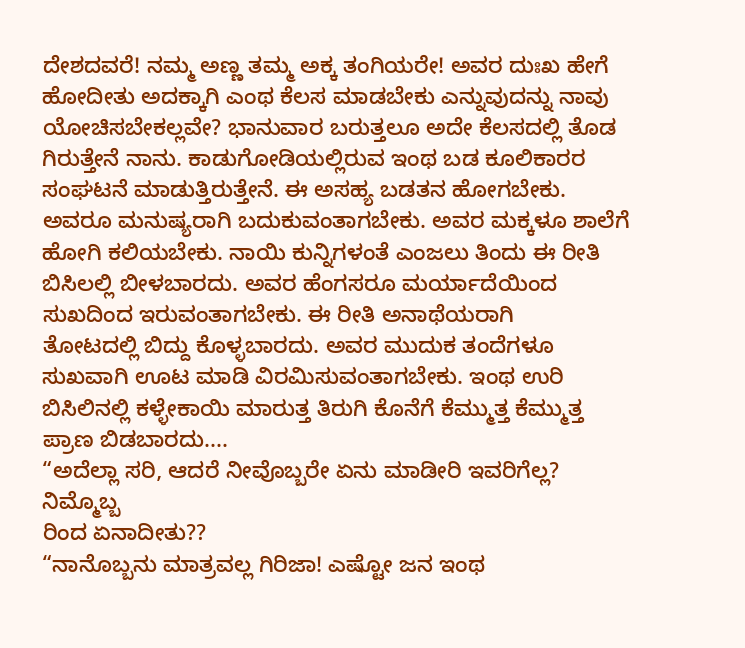ದೇಶದವರೆ! ನಮ್ಮ ಅಣ್ಣ ತಮ್ಮ ಅಕ್ಕ ತಂಗಿಯರೇ! ಅವರ ದುಃಖ ಹೇಗೆ ಹೋದೀತು ಅದಕ್ಕಾಗಿ ಎಂಥ ಕೆಲಸ ಮಾಡಬೇಕು ಎನ್ನುವುದನ್ನು ನಾವು ಯೋಚಿಸಬೇಕಲ್ಲವೇ? ಭಾನುವಾರ ಬರುತ್ತಲೂ ಅದೇ ಕೆಲಸದಲ್ಲಿ ತೊಡ ಗಿರುತ್ತೇನೆ ನಾನು. ಕಾಡುಗೋಡಿಯಲ್ಲಿರುವ ಇಂಥ ಬಡ ಕೂಲಿಕಾರರ ಸಂಘಟನೆ ಮಾಡುತ್ತಿರುತ್ತೇನೆ. ಈ ಅಸಹ್ಯ ಬಡತನ ಹೋಗಬೇಕು. ಅವರೂ ಮನುಷ್ಯರಾಗಿ ಬದುಕುವಂತಾಗಬೇಕು. ಅವರ ಮಕ್ಕಳೂ ಶಾಲೆಗೆ ಹೋಗಿ ಕಲಿಯಬೇಕು. ನಾಯಿ ಕುನ್ನಿಗಳಂತೆ ಎಂಜಲು ತಿಂದು ಈ ರೀತಿ ಬಿಸಿಲಲ್ಲಿ ಬೀಳಬಾರದು. ಅವರ ಹೆಂಗಸರೂ ಮರ್ಯಾದೆಯಿಂದ ಸುಖದಿಂದ ಇರುವಂತಾಗಬೇಕು. ಈ ರೀತಿ ಅನಾಥೆಯರಾಗಿ
ತೋಟದಲ್ಲಿ ಬಿದ್ದು ಕೊಳ್ಳಬಾರದು. ಅವರ ಮುದುಕ ತಂದೆಗಳೂ ಸುಖವಾಗಿ ಊಟ ಮಾಡಿ ವಿರಮಿಸುವಂತಾಗಬೇಕು. ಇಂಥ ಉರಿ ಬಿಸಿಲಿನಲ್ಲಿ ಕಳ್ಳೇಕಾಯಿ ಮಾರುತ್ತ ತಿರುಗಿ ಕೊನೆಗೆ ಕೆಮ್ಮುತ್ತ ಕೆಮ್ಮುತ್ತ ಪ್ರಾಣ ಬಿಡಬಾರದು....
“ಅದೆಲ್ಲಾ ಸರಿ, ಆದರೆ ನೀವೊಬ್ಬರೇ ಏನು ಮಾಡೀರಿ ಇವರಿಗೆಲ್ಲ? ನಿಮ್ಮೊಬ್ಬ
ರಿಂದ ಏನಾದೀತು??
“ನಾನೊಬ್ಬನು ಮಾತ್ರವಲ್ಲ ಗಿರಿಜಾ! ಎಷ್ಟೋ ಜನ ಇಂಥ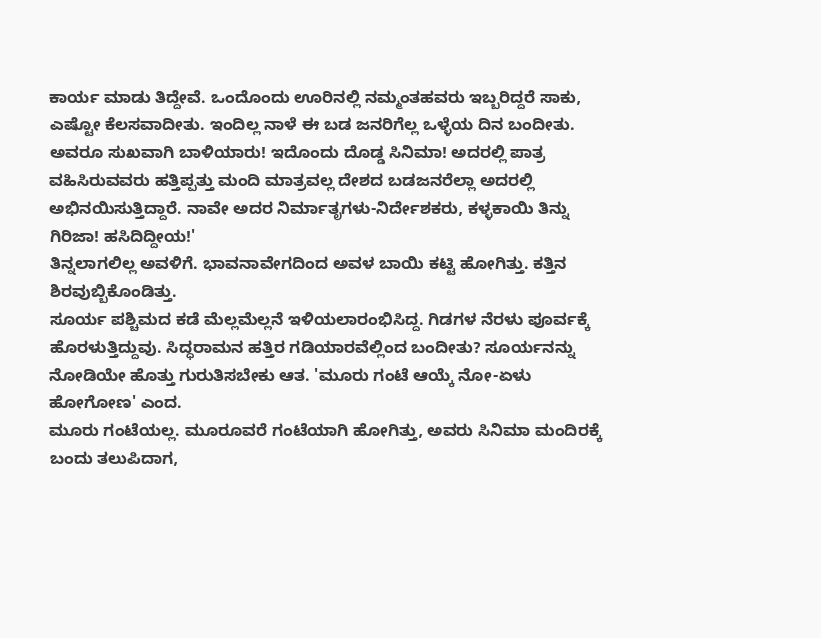ಕಾರ್ಯ ಮಾಡು ತಿದ್ದೇವೆ. ಒಂದೊಂದು ಊರಿನಲ್ಲಿ ನಮ್ಮಂತಹವರು ಇಬ್ಬರಿದ್ದರೆ ಸಾಕು, ಎಷ್ಟೋ ಕೆಲಸವಾದೀತು. ಇಂದಿಲ್ಲ ನಾಳೆ ಈ ಬಡ ಜನರಿಗೆಲ್ಲ ಒಳ್ಳೆಯ ದಿನ ಬಂದೀತು. ಅವರೂ ಸುಖವಾಗಿ ಬಾಳಿಯಾರು! ಇದೊಂದು ದೊಡ್ಡ ಸಿನಿಮಾ! ಅದರಲ್ಲಿ ಪಾತ್ರ ವಹಿಸಿರುವವರು ಹತ್ತಿಪ್ಪತ್ತು ಮಂದಿ ಮಾತ್ರವಲ್ಲ ದೇಶದ ಬಡಜನರೆಲ್ಲಾ ಅದರಲ್ಲಿ ಅಭಿನಯಿಸುತ್ತಿದ್ದಾರೆ. ನಾವೇ ಅದರ ನಿರ್ಮಾತೃಗಳು-ನಿರ್ದೇಶಕರು, ಕಳ್ಳಕಾಯಿ ತಿನ್ನು ಗಿರಿಜಾ! ಹಸಿದಿದ್ದೀಯ!'
ತಿನ್ನಲಾಗಲಿಲ್ಲ ಅವಳಿಗೆ. ಭಾವನಾವೇಗದಿಂದ ಅವಳ ಬಾಯಿ ಕಟ್ಟಿ ಹೋಗಿತ್ತು. ಕತ್ತಿನ ಶಿರವುಬ್ಬಿಕೊಂಡಿತ್ತು.
ಸೂರ್ಯ ಪಶ್ಚಿಮದ ಕಡೆ ಮೆಲ್ಲಮೆಲ್ಲನೆ ಇಳಿಯಲಾರಂಭಿಸಿದ್ದ. ಗಿಡಗಳ ನೆರಳು ಪೂರ್ವಕ್ಕೆ ಹೊರಳುತ್ತಿದ್ದುವು. ಸಿದ್ಧರಾಮನ ಹತ್ತಿರ ಗಡಿಯಾರವೆಲ್ಲಿಂದ ಬಂದೀತು? ಸೂರ್ಯನನ್ನು ನೋಡಿಯೇ ಹೊತ್ತು ಗುರುತಿಸಬೇಕು ಆತ. 'ಮೂರು ಗಂಟೆ ಆಯ್ಕೆ ನೋ-ಏಳು ಹೋಗೋಣ' ಎಂದ.
ಮೂರು ಗಂಟೆಯಲ್ಲ. ಮೂರೂವರೆ ಗಂಟೆಯಾಗಿ ಹೋಗಿತ್ತು, ಅವರು ಸಿನಿಮಾ ಮಂದಿರಕ್ಕೆ ಬಂದು ತಲುಪಿದಾಗ,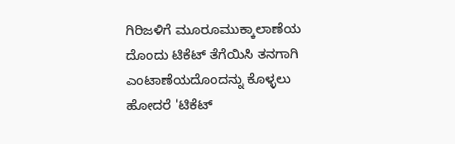ಗಿರಿಜಳಿಗೆ ಮೂರೂಮುಕ್ಕಾಲಾಣೆಯ ದೊಂದು ಟಿಕೆಟ್ ತೆಗೆಯಿಸಿ ತನಗಾಗಿ ಎಂಟಾಣೆಯದೊಂದನ್ನು ಕೊಳ್ಳಲು ಹೋದರೆ 'ಟಿಕೆಟ್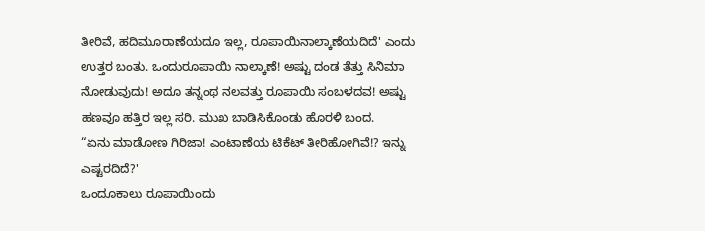ತೀರಿವೆ, ಹದಿಮೂರಾಣೆಯದೂ ಇಲ್ಲ, ರೂಪಾಯಿನಾಲ್ಕಾಣೆಯದಿದೆ' ಎಂದು ಉತ್ತರ ಬಂತು. ಒಂದುರೂಪಾಯಿ ನಾಲ್ಕಾಣೆ! ಅಷ್ಟು ದಂಡ ತೆತ್ತು ಸಿನಿಮಾ ನೋಡುವುದು! ಅದೂ ತನ್ನಂಥ ನಲವತ್ತು ರೂಪಾಯಿ ಸಂಬಳದವ! ಅಷ್ಟು ಹಣವೂ ಹತ್ತಿರ ಇಲ್ಲ ಸರಿ. ಮುಖ ಬಾಡಿಸಿಕೊಂಡು ಹೊರಳಿ ಬಂದ.
“ಏನು ಮಾಡೋಣ ಗಿರಿಜಾ! ಎಂಟಾಣೆಯ ಟಿಕೆಟ್ ತೀರಿಹೋಗಿವೆ!? ಇನ್ನು ಎಷ್ಟರದಿದೆ?'
ಒಂದೂಕಾಲು ರೂಪಾಯಿಂದು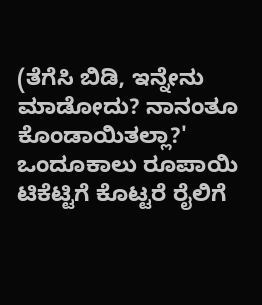(ತೆಗೆಸಿ ಬಿಡಿ, ಇನ್ನೇನು ಮಾಡೋದು? ನಾನಂತೂ ಕೊಂಡಾಯಿತಲ್ಲಾ?' ಒಂದೂಕಾಲು ರೂಪಾಯಿ ಟಿಕೆಟ್ಟಿಗೆ ಕೊಟ್ಟರೆ ರೈಲಿಗೆ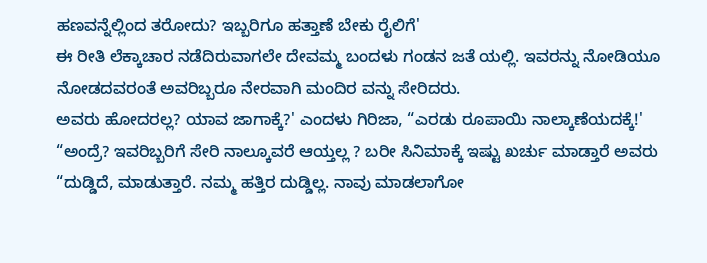ಹಣವನ್ನೆಲ್ಲಿಂದ ತರೋದು? ಇಬ್ಬರಿಗೂ ಹತ್ತಾಣೆ ಬೇಕು ರೈಲಿಗೆ'
ಈ ರೀತಿ ಲೆಕ್ಕಾಚಾರ ನಡೆದಿರುವಾಗಲೇ ದೇವಮ್ಮ ಬಂದಳು ಗಂಡನ ಜತೆ ಯಲ್ಲಿ. ಇವರನ್ನು ನೋಡಿಯೂ ನೋಡದವರಂತೆ ಅವರಿಬ್ಬರೂ ನೇರವಾಗಿ ಮಂದಿರ ವನ್ನು ಸೇರಿದರು.
ಅವರು ಹೋದರಲ್ಲ? ಯಾವ ಜಾಗಾಕ್ಕೆ?' ಎಂದಳು ಗಿರಿಜಾ, “ಎರಡು ರೂಪಾಯಿ ನಾಲ್ಕಾಣೆಯದಕ್ಕೆ!'
“ಅಂದ್ರೆ? ಇವರಿಬ್ಬರಿಗೆ ಸೇರಿ ನಾಲ್ಕೂವರೆ ಆಯ್ತಲ್ಲ ? ಬರೀ ಸಿನಿಮಾಕ್ಕೆ ಇಷ್ಟು ಖರ್ಚು ಮಾಡ್ತಾರೆ ಅವರು
“ದುಡ್ಡಿದೆ, ಮಾಡುತ್ತಾರೆ. ನಮ್ಮ ಹತ್ತಿರ ದುಡ್ಡಿಲ್ಲ. ನಾವು ಮಾಡಲಾಗೋ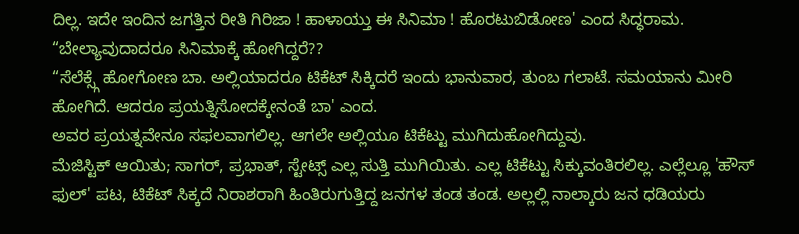ದಿಲ್ಲ. ಇದೇ ಇಂದಿನ ಜಗತ್ತಿನ ರೀತಿ ಗಿರಿಜಾ ! ಹಾಳಾಯ್ತು ಈ ಸಿನಿಮಾ ! ಹೊರಟುಬಿಡೋಣ' ಎಂದ ಸಿದ್ಧರಾಮ.
“ಬೇಲ್ಯಾವುದಾದರೂ ಸಿನಿಮಾಕ್ಕೆ ಹೋಗಿದ್ದರೆ??
“ಸೆಲೆಕ್ಸ್ಗೆ ಹೋಗೋಣ ಬಾ. ಅಲ್ಲಿಯಾದರೂ ಟಿಕೆಟ್ ಸಿಕ್ಕಿದರೆ ಇಂದು ಭಾನುವಾರ, ತುಂಬ ಗಲಾಟೆ. ಸಮಯಾನು ಮೀರಿ ಹೋಗಿದೆ. ಆದರೂ ಪ್ರಯತ್ನಿಸೋದಕ್ಕೇನಂತೆ ಬಾ' ಎಂದ.
ಅವರ ಪ್ರಯತ್ನವೇನೂ ಸಫಲವಾಗಲಿಲ್ಲ. ಆಗಲೇ ಅಲ್ಲಿಯೂ ಟಿಕೆಟ್ಟು ಮುಗಿದುಹೋಗಿದ್ದುವು.
ಮೆಜಿಸ್ಟಿಕ್ ಆಯಿತು; ಸಾಗರ್, ಪ್ರಭಾತ್, ಸ್ಟೇಟ್ಸ್ ಎಲ್ಲ ಸುತ್ತಿ ಮುಗಿಯಿತು. ಎಲ್ಲ ಟಿಕೆಟ್ಟು ಸಿಕ್ಕುವಂತಿರಲಿಲ್ಲ. ಎಲ್ಲೆಲ್ಲೂ 'ಹೌಸ್ ಫುಲ್' ಪಟ, ಟಿಕೆಟ್ ಸಿಕ್ಕದೆ ನಿರಾಶರಾಗಿ ಹಿಂತಿರುಗುತ್ತಿದ್ದ ಜನಗಳ ತಂಡ ತಂಡ. ಅಲ್ಲಲ್ಲಿ ನಾಲ್ಕಾರು ಜನ ಧಡಿಯರು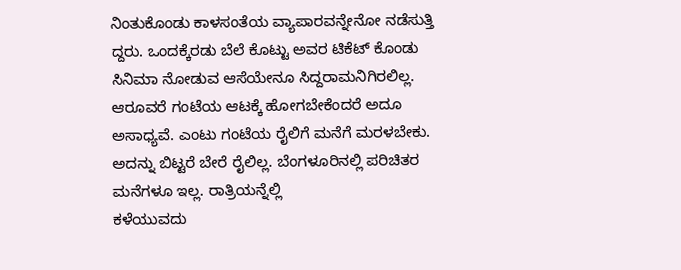ನಿಂತುಕೊಂಡು ಕಾಳಸಂತೆಯ ವ್ಯಾಪಾರವನ್ನೇನೋ ನಡೆಸುತ್ತಿ ದ್ದರು. ಒಂದಕ್ಕೆರಡು ಬೆಲೆ ಕೊಟ್ಟು ಅವರ ಟಿಕೆಟ್ ಕೊಂಡು ಸಿನಿಮಾ ನೋಡುವ ಆಸೆಯೇನೂ ಸಿದ್ದರಾಮನಿಗಿರಲಿಲ್ಲ. ಆರೂವರೆ ಗಂಟೆಯ ಆಟಕ್ಕೆ ಹೋಗಬೇಕೆಂದರೆ ಅದೂ ಅಸಾಧ್ಯವೆ. ಎಂಟು ಗಂಟೆಯ ರೈಲಿಗೆ ಮನೆಗೆ ಮರಳಬೇಕು. ಅದನ್ನು ಬಿಟ್ಟರೆ ಬೇರೆ ರೈಲಿಲ್ಲ. ಬೆಂಗಳೂರಿನಲ್ಲಿ ಪರಿಚಿತರ ಮನೆಗಳೂ ಇಲ್ಲ. ರಾತ್ರಿಯನ್ನೆಲ್ಲಿ
ಕಳೆಯುವದು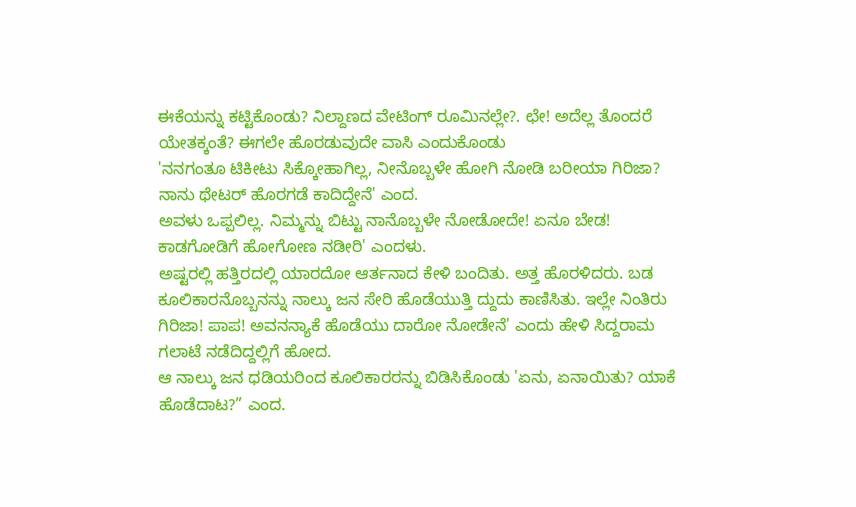ಈಕೆಯನ್ನು ಕಟ್ಟಿಕೊಂಡು? ನಿಲ್ದಾಣದ ವೇಟಿಂಗ್ ರೂಮಿನಲ್ಲೇ?. ಛೇ! ಅದೆಲ್ಲ ತೊಂದರೆ ಯೇತಕ್ಕಂತೆ? ಈಗಲೇ ಹೊರಡುವುದೇ ವಾಸಿ ಎಂದುಕೊಂಡು
'ನನಗಂತೂ ಟಿಕೀಟು ಸಿಕ್ಕೋಹಾಗಿಲ್ಲ, ನೀನೊಬ್ಬಳೇ ಹೋಗಿ ನೋಡಿ ಬರೀಯಾ ಗಿರಿಜಾ? ನಾನು ಥೇಟರ್ ಹೊರಗಡೆ ಕಾದಿದ್ದೇನೆ' ಎಂದ.
ಅವಳು ಒಪ್ಪಲಿಲ್ಲ. ನಿಮ್ಮನ್ನು ಬಿಟ್ಟು ನಾನೊಬ್ಬಳೇ ನೋಡೋದೇ! ಏನೂ ಬೇಡ! ಕಾಡಗೋಡಿಗೆ ಹೋಗೋಣ ನಡೀರಿ' ಎಂದಳು.
ಅಷ್ಟರಲ್ಲಿ ಹತ್ತಿರದಲ್ಲಿ ಯಾರದೋ ಆರ್ತನಾದ ಕೇಳಿ ಬಂದಿತು. ಅತ್ತ ಹೊರಳಿದರು. ಬಡ ಕೂಲಿಕಾರನೊಬ್ಬನನ್ನು ನಾಲ್ಕು ಜನ ಸೇರಿ ಹೊಡೆಯುತ್ತಿ ದ್ದುದು ಕಾಣಿಸಿತು. ಇಲ್ಲೇ ನಿಂತಿರು ಗಿರಿಜಾ! ಪಾಪ! ಅವನನ್ಯಾಕೆ ಹೊಡೆಯು ದಾರೋ ನೋಡೇನೆ' ಎಂದು ಹೇಳಿ ಸಿದ್ದರಾಮ ಗಲಾಟೆ ನಡೆದಿದ್ದಲ್ಲಿಗೆ ಹೋದ.
ಆ ನಾಲ್ಕು ಜನ ಧಡಿಯರಿಂದ ಕೂಲಿಕಾರರನ್ನು ಬಿಡಿಸಿಕೊಂಡು 'ಏನು, ಏನಾಯಿತು? ಯಾಕೆ ಹೊಡೆದಾಟ?” ಎಂದ.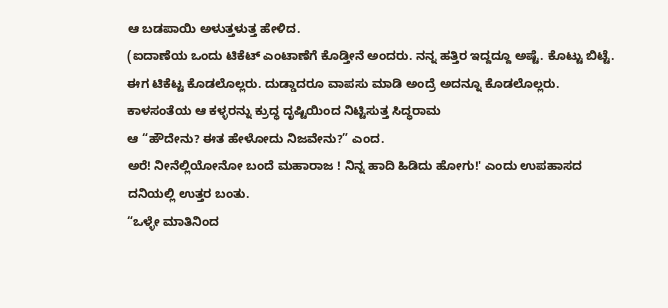ಆ ಬಡಪಾಯಿ ಅಳುತ್ತಳುತ್ತ ಹೇಳಿದ.
(ಐದಾಣೆಯ ಒಂದು ಟಿಕೆಟ್ ಎಂಟಾಣೆಗೆ ಕೊಡ್ತೀನೆ ಅಂದರು. ನನ್ನ ಹತ್ತಿರ ಇದ್ದದ್ದೂ ಅಷ್ಟೆ. ಕೊಟ್ಟು ಬಿಟ್ಟೆ. ಈಗ ಟಿಕೆಟ್ಟ ಕೊಡಲೊಲ್ಲರು. ದುಡ್ಡಾದರೂ ವಾಪಸು ಮಾಡಿ ಅಂದ್ರೆ ಅದನ್ನೂ ಕೊಡಲೊಲ್ಲರು.
ಕಾಳಸಂತೆಯ ಆ ಕಳ್ಳರನ್ನು ಕ್ರುದ್ಧ ದೃಷ್ಟಿಯಿಂದ ನಿಟ್ಟಿಸುತ್ತ ಸಿದ್ಧರಾಮ
ಆ “ಹೌದೇನು? ಈತ ಹೇಳೋದು ನಿಜವೇನು?” ಎಂದ.
ಅರೆ! ನೀನೆಲ್ಲಿಯೋನೋ ಬಂದೆ ಮಹಾರಾಜ ! ನಿನ್ನ ಹಾದಿ ಹಿಡಿದು ಹೋಗು!' ಎಂದು ಉಪಹಾಸದ ದನಿಯಲ್ಲಿ ಉತ್ತರ ಬಂತು.
“ಒಳ್ಳೇ ಮಾತಿನಿಂದ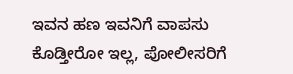ಇವನ ಹಣ ಇವನಿಗೆ ವಾಪಸು ಕೊಡ್ತೀರೋ ಇಲ್ಲ, ಪೋಲೀಸರಿಗೆ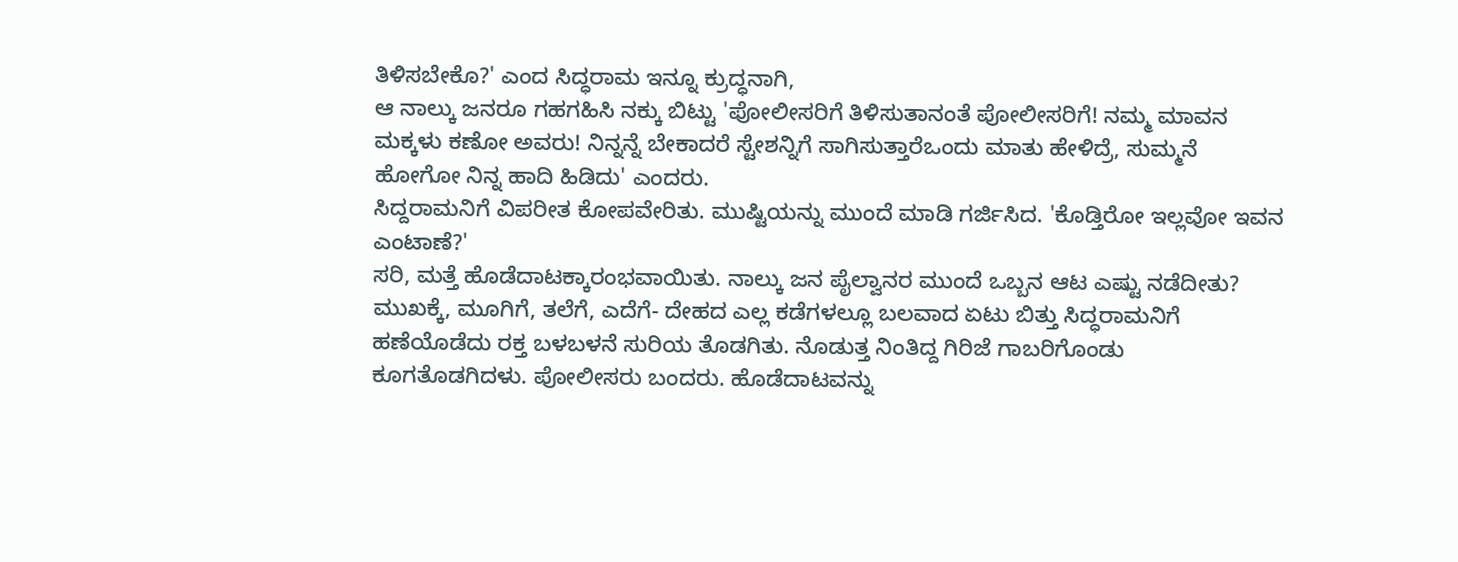ತಿಳಿಸಬೇಕೊ?' ಎಂದ ಸಿದ್ಧರಾಮ ಇನ್ನೂ ಕ್ರುದ್ಧನಾಗಿ,
ಆ ನಾಲ್ಕು ಜನರೂ ಗಹಗಹಿಸಿ ನಕ್ಕು ಬಿಟ್ಟು 'ಪೋಲೀಸರಿಗೆ ತಿಳಿಸುತಾನಂತೆ ಪೋಲೀಸರಿಗೆ! ನಮ್ಮ ಮಾವನ ಮಕ್ಕಳು ಕಣೋ ಅವರು! ನಿನ್ನನ್ನೆ ಬೇಕಾದರೆ ಸ್ಟೇಶನ್ನಿಗೆ ಸಾಗಿಸುತ್ತಾರೆಒಂದು ಮಾತು ಹೇಳಿದ್ರೆ, ಸುಮ್ಮನೆ ಹೋಗೋ ನಿನ್ನ ಹಾದಿ ಹಿಡಿದು' ಎಂದರು.
ಸಿದ್ದರಾಮನಿಗೆ ವಿಪರೀತ ಕೋಪವೇರಿತು. ಮುಷ್ಟಿಯನ್ನು ಮುಂದೆ ಮಾಡಿ ಗರ್ಜಿಸಿದ. 'ಕೊಡ್ತಿರೋ ಇಲ್ಲವೋ ಇವನ ಎಂಟಾಣೆ?'
ಸರಿ, ಮತ್ತೆ ಹೊಡೆದಾಟಕ್ಕಾರಂಭವಾಯಿತು. ನಾಲ್ಕು ಜನ ಪೈಲ್ವಾನರ ಮುಂದೆ ಒಬ್ಬನ ಆಟ ಎಷ್ಟು ನಡೆದೀತು? ಮುಖಕ್ಕೆ, ಮೂಗಿಗೆ, ತಲೆಗೆ, ಎದೆಗೆ- ದೇಹದ ಎಲ್ಲ ಕಡೆಗಳಲ್ಲೂ ಬಲವಾದ ಏಟು ಬಿತ್ತು ಸಿದ್ಧರಾಮನಿಗೆ ಹಣೆಯೊಡೆದು ರಕ್ತ ಬಳಬಳನೆ ಸುರಿಯ ತೊಡಗಿತು. ನೊಡುತ್ತ ನಿಂತಿದ್ದ ಗಿರಿಜೆ ಗಾಬರಿಗೊಂಡು ಕೂಗತೊಡಗಿದಳು. ಪೋಲೀಸರು ಬಂದರು. ಹೊಡೆದಾಟವನ್ನು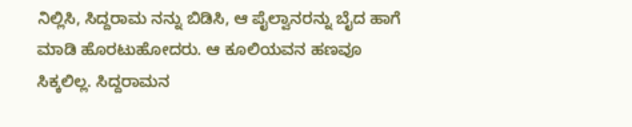ನಿಲ್ಲಿಸಿ, ಸಿದ್ದರಾಮ ನನ್ನು ಬಿಡಿಸಿ, ಆ ಪೈಲ್ವಾನರನ್ನು ಬೈದ ಹಾಗೆ ಮಾಡಿ ಹೊರಟುಹೋದರು. ಆ ಕೂಲಿಯವನ ಹಣವೂ ಸಿಕ್ಕಲಿಲ್ಲ. ಸಿದ್ದರಾಮನ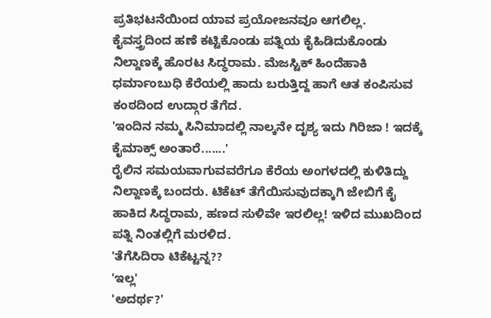ಪ್ರತಿಭಟನೆಯಿಂದ ಯಾವ ಪ್ರಯೋಜನವೂ ಆಗಲಿಲ್ಲ.
ಕೈವಸ್ತ್ರದಿಂದ ಹಣೆ ಕಟ್ಟಿಕೊಂಡು ಪತ್ನಿಯ ಕೈಹಿಡಿದುಕೊಂಡು ನಿಲ್ದಾಣಕ್ಕೆ ಹೊರಟ ಸಿದ್ಧರಾಮ. ಮೆಜಸ್ಟಿಕ್ ಹಿಂದೆಹಾಕಿ ಧರ್ಮಾಂಬುಧಿ ಕೆರೆಯಲ್ಲಿ ಹಾದು ಬರುತ್ತಿದ್ದ ಹಾಗೆ ಆತ ಕಂಪಿಸುವ ಕಂಠದಿಂದ ಉದ್ಗಾರ ತೆಗೆದ.
'ಇಂದಿನ ನಮ್ಮ ಸಿನಿಮಾದಲ್ಲಿ ನಾಲ್ಕನೇ ದೃಶ್ಯ ಇದು ಗಿರಿಜಾ ! ಇದಕ್ಕೆ ಕೈಮಾಕ್ಸ್ ಅಂತಾರೆ.......'
ರೈಲಿನ ಸಮಯವಾಗುವವರೆಗೂ ಕೆರೆಯ ಅಂಗಳದಲ್ಲಿ ಕುಳಿತಿದ್ದು ನಿಲ್ದಾಣಕ್ಕೆ ಬಂದರು. ಟಿಕೆಟ್ ತೆಗೆಯಿಸುವುದಕ್ಕಾಗಿ ಜೇಬಿಗೆ ಕೈ ಹಾಕಿದ ಸಿದ್ಧರಾಮ, ಹಣದ ಸುಳಿವೇ ಇರಲಿಲ್ಲ! ಇಳಿದ ಮುಖದಿಂದ ಪತ್ನಿ ನಿಂತಲ್ಲಿಗೆ ಮರಳಿದ.
'ತೆಗೆಸಿದಿರಾ ಟಿಕೆಟ್ಟನ್ನ??
'ಇಲ್ಲ'
'ಅದರ್ಥ?'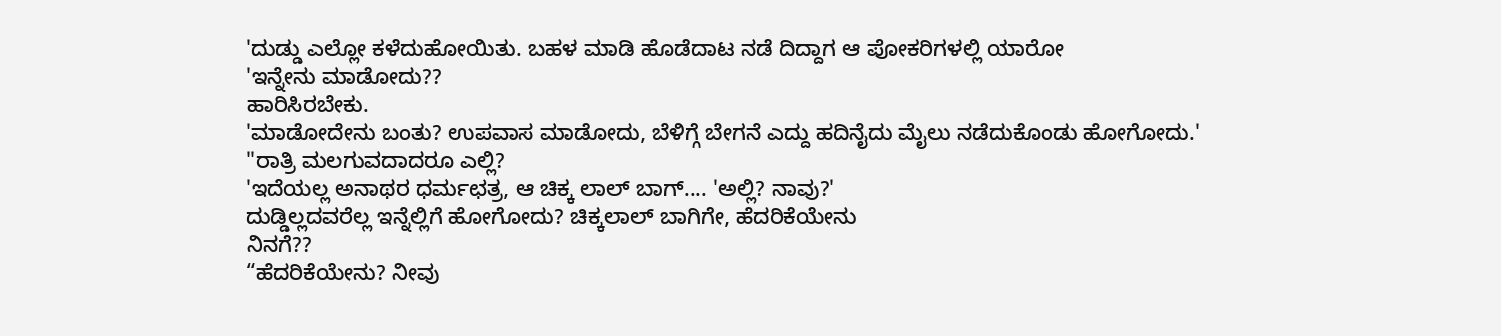'ದುಡ್ಡು ಎಲ್ಲೋ ಕಳೆದುಹೋಯಿತು. ಬಹಳ ಮಾಡಿ ಹೊಡೆದಾಟ ನಡೆ ದಿದ್ದಾಗ ಆ ಪೋಕರಿಗಳಲ್ಲಿ ಯಾರೋ
'ಇನ್ನೇನು ಮಾಡೋದು??
ಹಾರಿಸಿರಬೇಕು.
'ಮಾಡೋದೇನು ಬಂತು? ಉಪವಾಸ ಮಾಡೋದು, ಬೆಳಿಗ್ಗೆ ಬೇಗನೆ ಎದ್ದು ಹದಿನೈದು ಮೈಲು ನಡೆದುಕೊಂಡು ಹೋಗೋದು.'
"ರಾತ್ರಿ ಮಲಗುವದಾದರೂ ಎಲ್ಲಿ?
'ಇದೆಯಲ್ಲ ಅನಾಥರ ಧರ್ಮಛತ್ರ, ಆ ಚಿಕ್ಕ ಲಾಲ್ ಬಾಗ್.... 'ಅಲ್ಲಿ? ನಾವು?'
ದುಡ್ಡಿಲ್ಲದವರೆಲ್ಲ ಇನ್ನೆಲ್ಲಿಗೆ ಹೋಗೋದು? ಚಿಕ್ಕಲಾಲ್ ಬಾಗಿಗೇ, ಹೆದರಿಕೆಯೇನು
ನಿನಗೆ??
“ಹೆದರಿಕೆಯೇನು? ನೀವು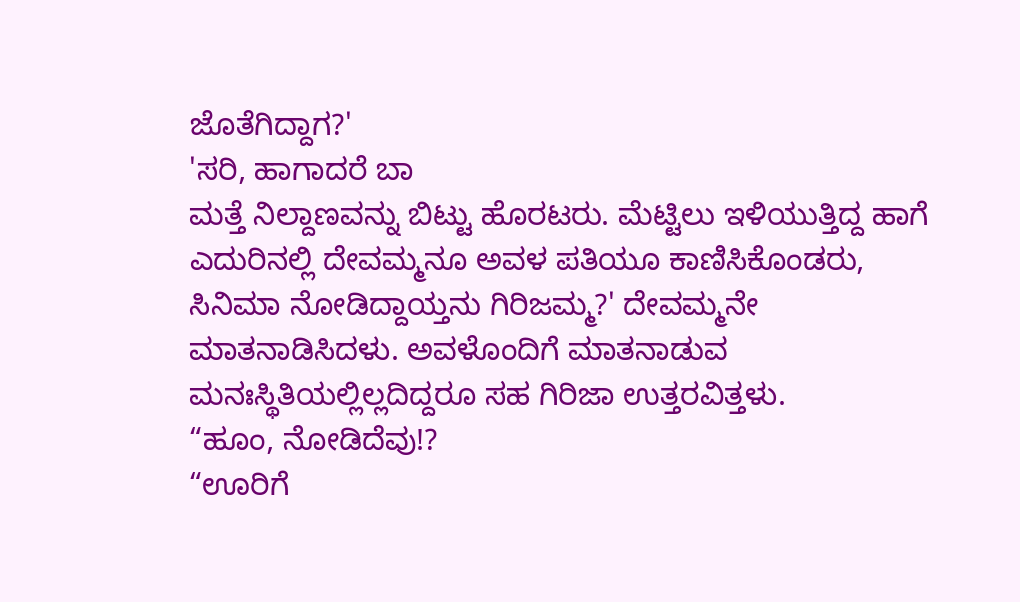ಜೊತೆಗಿದ್ದಾಗ?'
'ಸರಿ, ಹಾಗಾದರೆ ಬಾ
ಮತ್ತೆ ನಿಲ್ದಾಣವನ್ನು ಬಿಟ್ಟು ಹೊರಟರು. ಮೆಟ್ಟಿಲು ಇಳಿಯುತ್ತಿದ್ದ ಹಾಗೆ ಎದುರಿನಲ್ಲಿ ದೇವಮ್ಮನೂ ಅವಳ ಪತಿಯೂ ಕಾಣಿಸಿಕೊಂಡರು,
ಸಿನಿಮಾ ನೋಡಿದ್ದಾಯ್ತನು ಗಿರಿಜಮ್ಮ?' ದೇವಮ್ಮನೇ ಮಾತನಾಡಿಸಿದಳು. ಅವಳೊಂದಿಗೆ ಮಾತನಾಡುವ ಮನಃಸ್ಥಿತಿಯಲ್ಲಿಲ್ಲದಿದ್ದರೂ ಸಹ ಗಿರಿಜಾ ಉತ್ತರವಿತ್ತಳು.
“ಹೂಂ, ನೋಡಿದೆವು!?
“ಊರಿಗೆ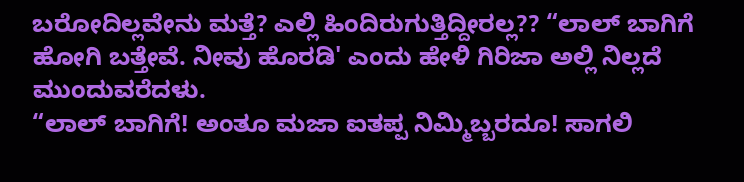ಬರೋದಿಲ್ಲವೇನು ಮತ್ತೆ? ಎಲ್ಲಿ ಹಿಂದಿರುಗುತ್ತಿದ್ದೀರಲ್ಲ?? “ಲಾಲ್ ಬಾಗಿಗೆ ಹೋಗಿ ಬತ್ತೇವೆ. ನೀವು ಹೊರಡಿ' ಎಂದು ಹೇಳಿ ಗಿರಿಜಾ ಅಲ್ಲಿ ನಿಲ್ಲದೆ ಮುಂದುವರೆದಳು.
“ಲಾಲ್ ಬಾಗಿಗೆ! ಅಂತೂ ಮಜಾ ಐತಪ್ಪ ನಿಮ್ಮಿಬ್ಬರದೂ! ಸಾಗಲಿ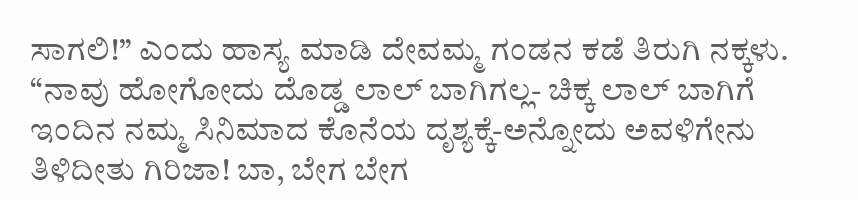ಸಾಗಲಿ!” ಎಂದು ಹಾಸ್ಯ ಮಾಡಿ ದೇವಮ್ಮ ಗಂಡನ ಕಡೆ ತಿರುಗಿ ನಕ್ಕಳು.
“ನಾವು ಹೋಗೋದು ದೊಡ್ಡ ಲಾಲ್ ಬಾಗಿಗಲ್ಲ- ಚಿಕ್ಕ ಲಾಲ್ ಬಾಗಿಗೆ ಇಂದಿನ ನಮ್ಮ ಸಿನಿಮಾದ ಕೊನೆಯ ದೃಶ್ಯಕ್ಕೆ-ಅನ್ನೋದು ಅವಳಿಗೇನು ತಿಳಿದೀತು ಗಿರಿಜಾ! ಬಾ, ಬೇಗ ಬೇಗ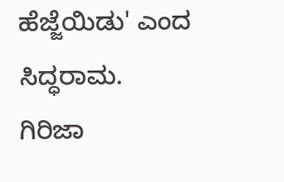ಹೆಜ್ಜೆಯಿಡು' ಎಂದ ಸಿದ್ಧರಾಮ.
ಗಿರಿಜಾ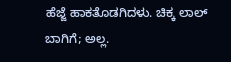ಹೆಜ್ಜೆ ಹಾಕತೊಡಗಿದಳು. ಚಿಕ್ಕ ಲಾಲ್ ಬಾಗಿಗೆ; ಅಲ್ಲ.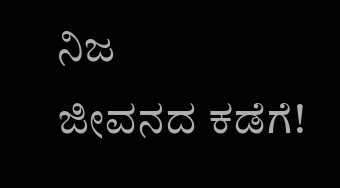ನಿಜ
ಜೀವನದ ಕಡೆಗೆ!